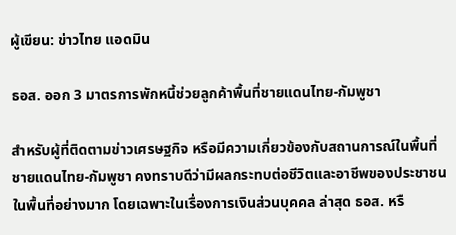ผู้เขียน: ข่าวไทย แอดมิน

ธอส. ออก 3 มาตรการพักหนี้ช่วยลูกค้าพื้นที่ชายแดนไทย-กัมพูชา

สำหรับผู้ที่ติดตามข่าวเศรษฐกิจ หรือมีความเกี่ยวข้องกับสถานการณ์ในพื้นที่ชายแดนไทย-กัมพูชา คงทราบดีว่ามีผลกระทบต่อชีวิตและอาชีพของประชาชนในพื้นที่อย่างมาก โดยเฉพาะในเรื่องการเงินส่วนบุคคล ล่าสุด ธอส. หรื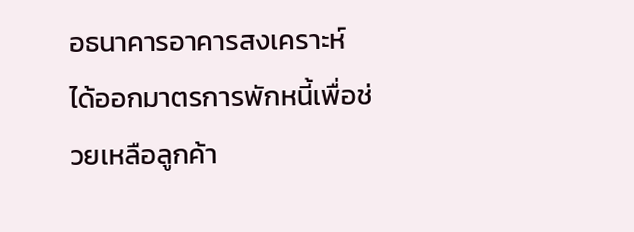อธนาคารอาคารสงเคราะห์ ได้ออกมาตรการพักหนี้เพื่อช่วยเหลือลูกค้า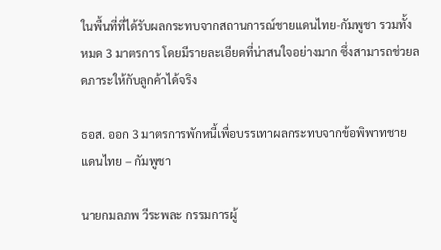ในพื้นที่ที่ได้รับผลกระทบจากสถานการณ์ชายแดนไทย-กัมพูชา รวมทั้งหมด 3 มาตรการ โดยมีรายละเอียดที่น่าสนใจอย่างมาก ซึ่งสามารถช่วยลดภาระให้กับลูกค้าได้จริง

ธอส. ออก 3 มาตรการพักหนี้เพื่อบรรเทาผลกระทบจากข้อพิพาทชายแดนไทย – กัมพูชา

นายกมลภพ วีระพละ กรรมการผู้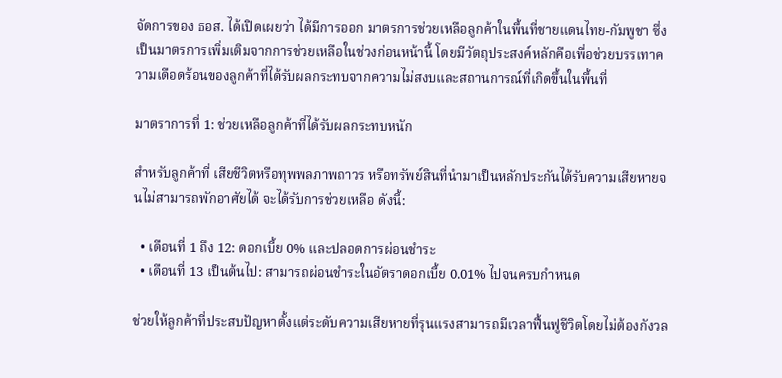จัดการของ ธอส. ได้เปิดเผยว่า ได้มีการออก มาตรการช่วยเหลือลูกค้าในพื้นที่ชายแดนไทย-กัมพูชา ซึ่งเป็นมาตรการเพิ่มเติมจากการช่วยเหลือในช่วงก่อนหน้านี้ โดยมีวัตถุประสงค์หลักคือเพื่อช่วยบรรเทาความเดือดร้อนของลูกค้าที่ได้รับผลกระทบจากความไม่สงบและสถานการณ์ที่เกิดขึ้นในพื้นที่

มาตราการที่ 1: ช่วยเหลือลูกค้าที่ได้รับผลกระทบหนัก

สำหรับลูกค้าที่ เสียชีวิตหรือทุพพลภาพถาวร หรือทรัพย์สินที่นำมาเป็นหลักประกันได้รับความเสียหายจนไม่สามารถพักอาศัยได้ จะได้รับการช่วยเหลือ ดังนี้:

  • เดือนที่ 1 ถึง 12: ดอกเบี้ย 0% และปลอดการผ่อนชำระ
  • เดือนที่ 13 เป็นต้นไป: สามารถผ่อนชำระในอัตราดอกเบี้ย 0.01% ไปจนครบกำหนด

ช่วยให้ลูกค้าที่ประสบปัญหาตั้งแต่ระดับความเสียหายที่รุนแรงสามารถมีเวลาฟื้นฟูชีวิตโดยไม่ต้องกังวล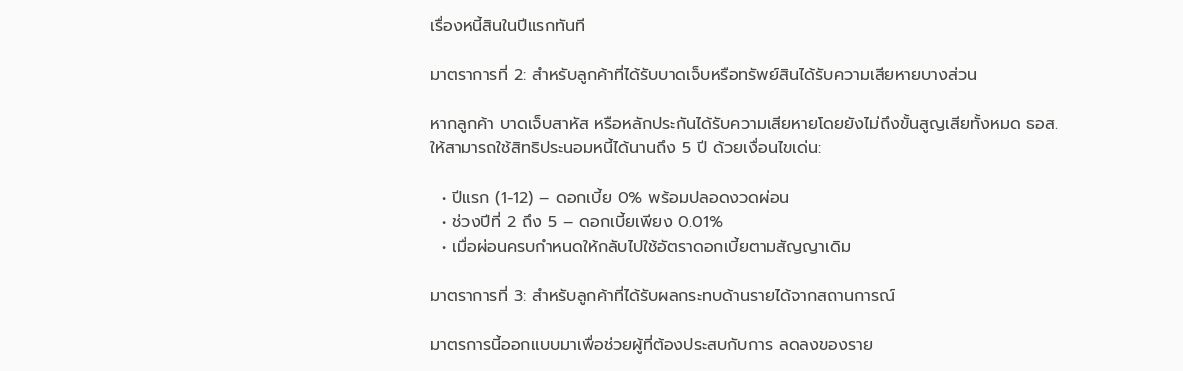เรื่องหนี้สินในปีแรกทันที

มาตราการที่ 2: สำหรับลูกค้าที่ได้รับบาดเจ็บหรือทรัพย์สินได้รับความเสียหายบางส่วน

หากลูกค้า บาดเจ็บสาหัส หรือหลักประกันได้รับความเสียหายโดยยังไม่ถึงขั้นสูญเสียทั้งหมด ธอส. ให้สามารถใช้สิทธิประนอมหนี้ได้นานถึง 5 ปี ด้วยเงื่อนไขเด่น:

  • ปีแรก (1-12) – ดอกเบี้ย 0% พร้อมปลอดงวดผ่อน
  • ช่วงปีที่ 2 ถึง 5 – ดอกเบี้ยเพียง 0.01%
  • เมื่อผ่อนครบกำหนดให้กลับไปใช้อัตราดอกเบี้ยตามสัญญาเดิม

มาตราการที่ 3: สำหรับลูกค้าที่ได้รับผลกระทบด้านรายได้จากสถานการณ์

มาตรการนี้ออกแบบมาเพื่อช่วยผู้ที่ต้องประสบกับการ ลดลงของราย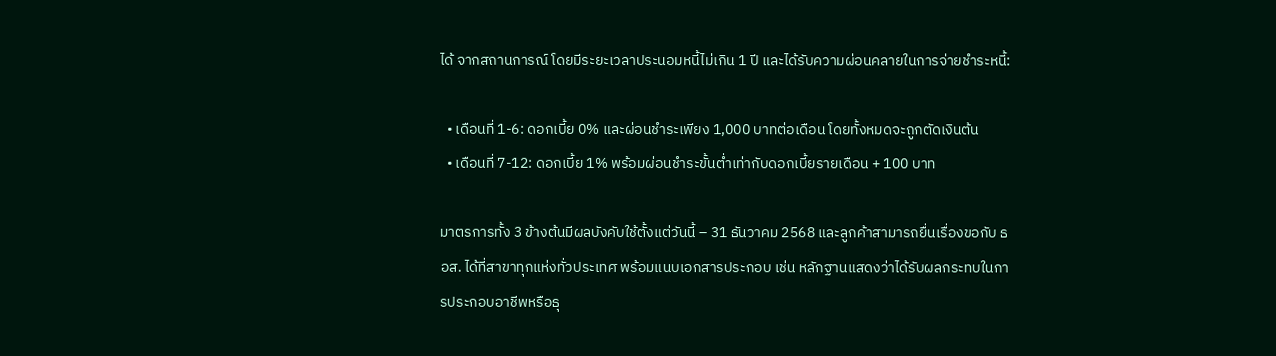ได้ จากสถานการณ์ โดยมีระยะเวลาประนอมหนี้ไม่เกิน 1 ปี และได้รับความผ่อนคลายในการจ่ายชำระหนี้:

  • เดือนที่ 1-6: ดอกเบี้ย 0% และผ่อนชำระเพียง 1,000 บาทต่อเดือน โดยทั้งหมดจะถูกตัดเงินต้น
  • เดือนที่ 7-12: ดอกเบี้ย 1% พร้อมผ่อนชำระขั้นต่ำเท่ากับดอกเบี้ยรายเดือน + 100 บาท

มาตรการทั้ง 3 ข้างต้นมีผลบังคับใช้ตั้งแต่วันนี้ – 31 ธันวาคม 2568 และลูกค้าสามารถยื่นเรื่องขอกับ ธอส. ได้ที่สาขาทุกแห่งทั่วประเทศ พร้อมแนบเอกสารประกอบ เช่น หลักฐานแสดงว่าได้รับผลกระทบในการประกอบอาชีพหรือธุ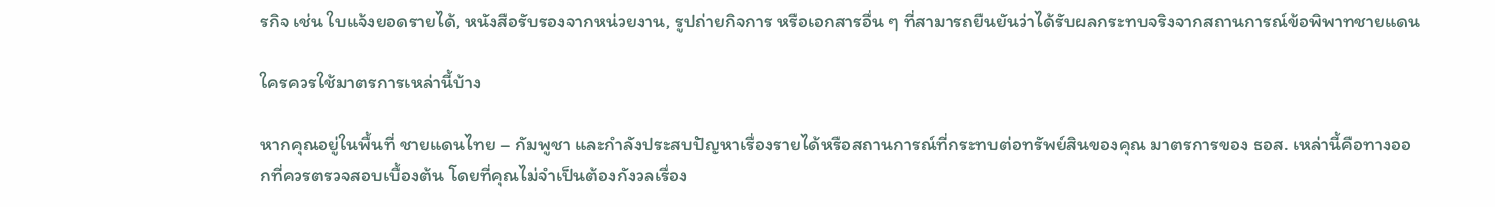รกิจ เช่น ใบแจ้งยอดรายได้, หนังสือรับรองจากหน่วยงาน, รูปถ่ายกิจการ หรือเอกสารอื่น ๆ ที่สามารถยืนยันว่าได้รับผลกระทบจริงจากสถานการณ์ข้อพิพาทชายแดน

ใครควรใช้มาตรการเหล่านี้บ้าง

หากคุณอยู่ในพื้นที่ ชายแดนไทย – กัมพูชา และกำลังประสบปัญหาเรื่องรายได้หรือสถานการณ์ที่กระทบต่อทรัพย์สินของคุณ มาตรการของ ธอส. เหล่านี้คือทางออกที่ควรตรวจสอบเบื้องต้น โดยที่คุณไม่จำเป็นต้องกังวลเรื่อง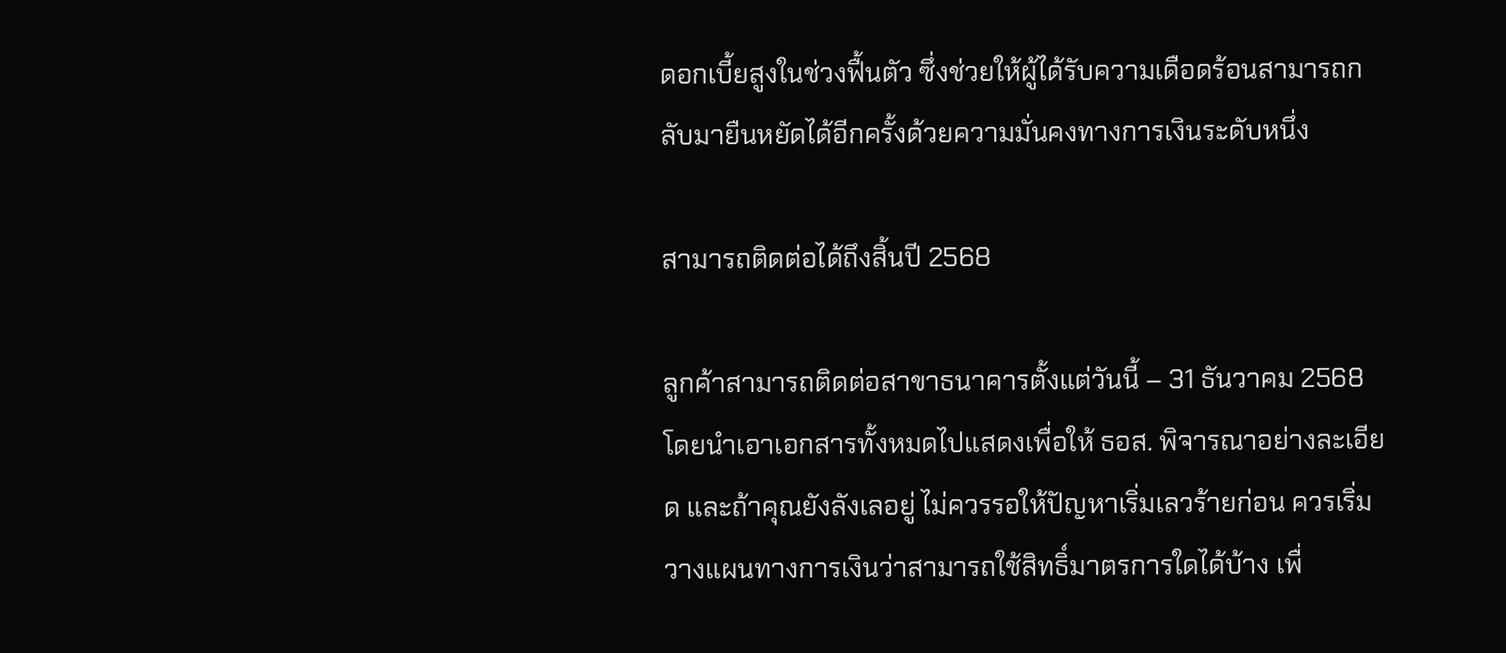ดอกเบี้ยสูงในช่วงฟื้นตัว ซึ่งช่วยให้ผู้ได้รับความเดือดร้อนสามารถกลับมายืนหยัดได้อีกครั้งด้วยความมั่นคงทางการเงินระดับหนึ่ง

สามารถติดต่อได้ถึงสิ้นปี 2568

ลูกค้าสามารถติดต่อสาขาธนาคารตั้งแต่วันนี้ – 31 ธันวาคม 2568 โดยนำเอาเอกสารทั้งหมดไปแสดงเพื่อให้ ธอส. พิจารณาอย่างละเอียด และถ้าคุณยังลังเลอยู่ ไม่ควรรอให้ปัญหาเริ่มเลวร้ายก่อน ควรเริ่มวางแผนทางการเงินว่าสามารถใช้สิทธิ์มาตรการใดได้บ้าง เพื่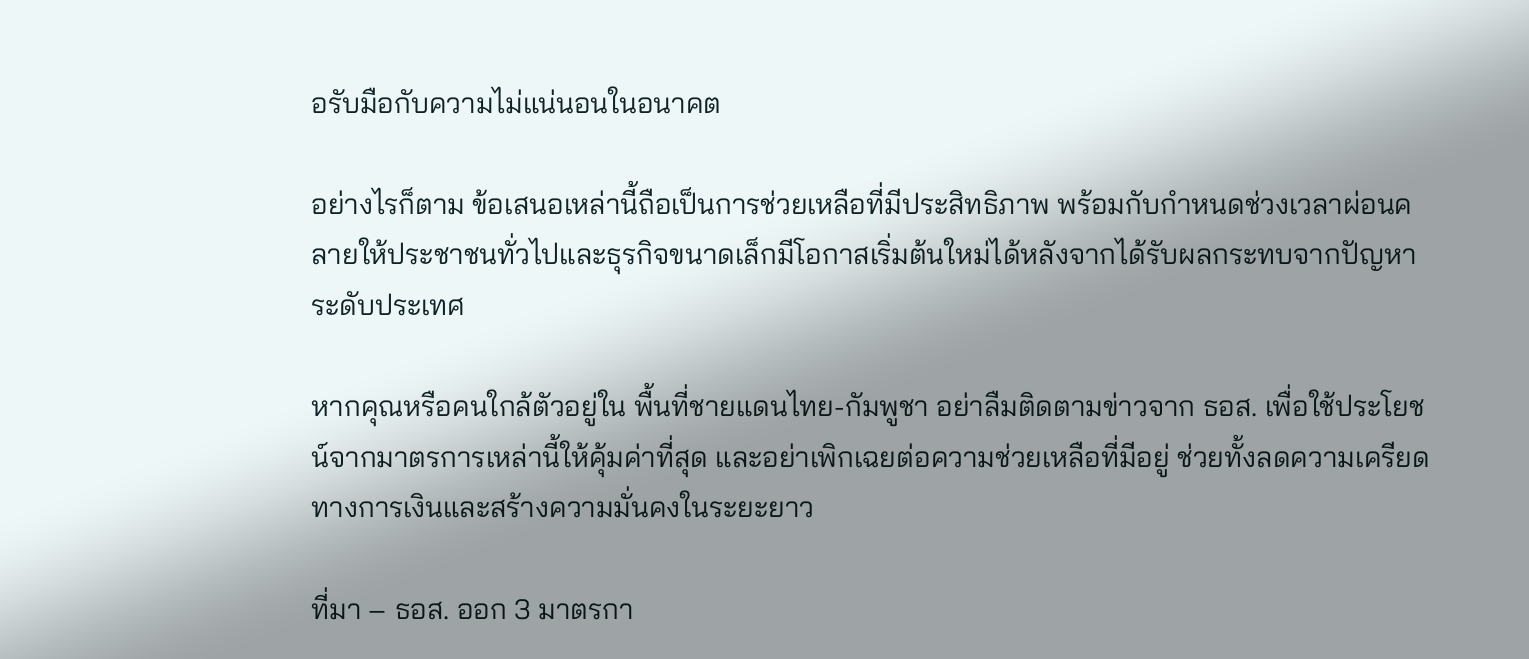อรับมือกับความไม่แน่นอนในอนาคต

อย่างไรก็ตาม ข้อเสนอเหล่านี้ถือเป็นการช่วยเหลือที่มีประสิทธิภาพ พร้อมกับกำหนดช่วงเวลาผ่อนคลายให้ประชาชนทั่วไปและธุรกิจขนาดเล็กมีโอกาสเริ่มต้นใหม่ได้หลังจากได้รับผลกระทบจากปัญหาระดับประเทศ

หากคุณหรือคนใกล้ตัวอยู่ใน พื้นที่ชายแดนไทย-กัมพูชา อย่าลืมติดตามข่าวจาก ธอส. เพื่อใช้ประโยชน์จากมาตรการเหล่านี้ให้คุ้มค่าที่สุด และอย่าเพิกเฉยต่อความช่วยเหลือที่มีอยู่ ช่วยทั้งลดความเครียดทางการเงินและสร้างความมั่นคงในระยะยาว

ที่มา – ธอส. ออก 3 มาตรกา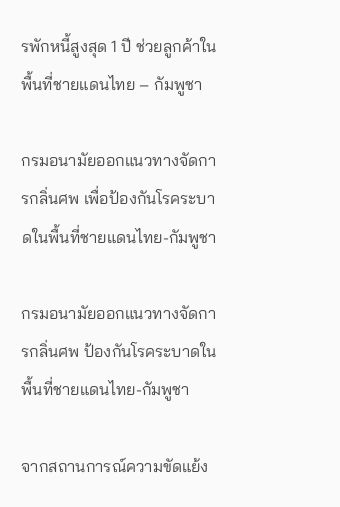รพักหนี้สูงสุด 1 ปี ช่วยลูกค้าในพื้นที่ชายแดนไทย – กัมพูชา

กรมอนามัยออกแนวทางจัดการกลิ่นศพ เพื่อป้องกันโรคระบาดในพื้นที่ชายแดนไทย-กัมพูชา

กรมอนามัยออกแนวทางจัดการกลิ่นศพ ป้องกันโรคระบาดในพื้นที่ชายแดนไทย-กัมพูชา

จากสถานการณ์ความขัดแย้ง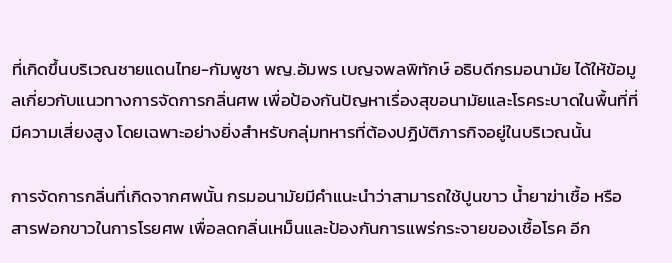ที่เกิดขึ้นบริเวณชายแดนไทย-กัมพูชา พญ.อัมพร เบญจพลพิทักษ์ อธิบดีกรมอนามัย ได้ให้ข้อมูลเกี่ยวกับแนวทางการจัดการกลิ่นศพ เพื่อป้องกันปัญหาเรื่องสุขอนามัยและโรคระบาดในพื้นที่ที่มีความเสี่ยงสูง โดยเฉพาะอย่างยิ่งสำหรับกลุ่มทหารที่ต้องปฏิบัติภารกิจอยู่ในบริเวณนั้น

การจัดการกลิ่นที่เกิดจากศพนั้น กรมอนามัยมีคำแนะนำว่าสามารถใช้ปูนขาว น้ำยาฆ่าเชื้อ หรือสารฟอกขาวในการโรยศพ เพื่อลดกลิ่นเหม็นและป้องกันการแพร่กระจายของเชื้อโรค อีก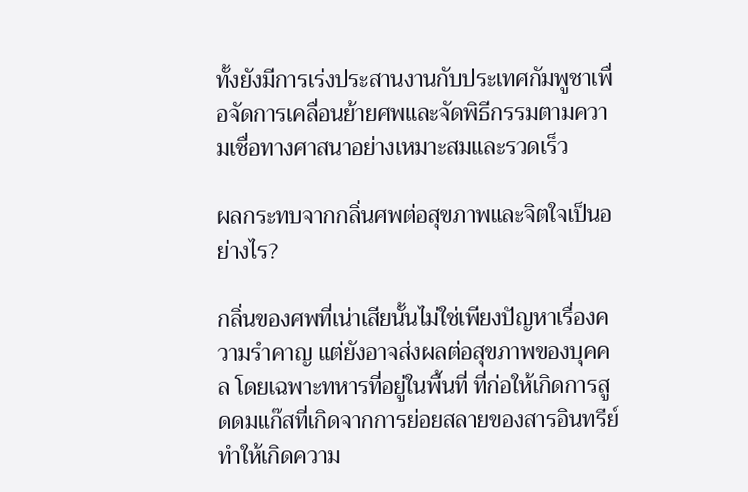ทั้งยังมีการเร่งประสานงานกับประเทศกัมพูชาเพื่อจัดการเคลื่อนย้ายศพและจัดพิธีกรรมตามความเชื่อทางศาสนาอย่างเหมาะสมและรวดเร็ว

ผลกระทบจากกลิ่นศพต่อสุขภาพและจิตใจเป็นอย่างไร?

กลิ่นของศพที่เน่าเสียนั้นไม่ใช่เพียงปัญหาเรื่องความรำคาญ แต่ยังอาจส่งผลต่อสุขภาพของบุคคล โดยเฉพาะทหารที่อยู่ในพื้นที่ ที่ก่อให้เกิดการสูดดมแก๊สที่เกิดจากการย่อยสลายของสารอินทรีย์ ทำให้เกิดความ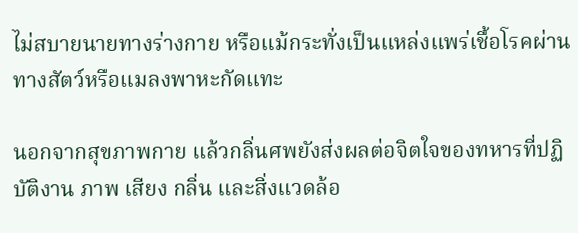ไม่สบายนายทางร่างกาย หรือแม้กระทั่งเป็นแหล่งแพร่เชื้อโรคผ่านทางสัตว์หรือแมลงพาหะกัดแทะ

นอกจากสุขภาพกาย แล้วกลิ่นศพยังส่งผลต่อจิตใจของทหารที่ปฏิบัติงาน ภาพ เสียง กลิ่น และสิ่งแวดล้อ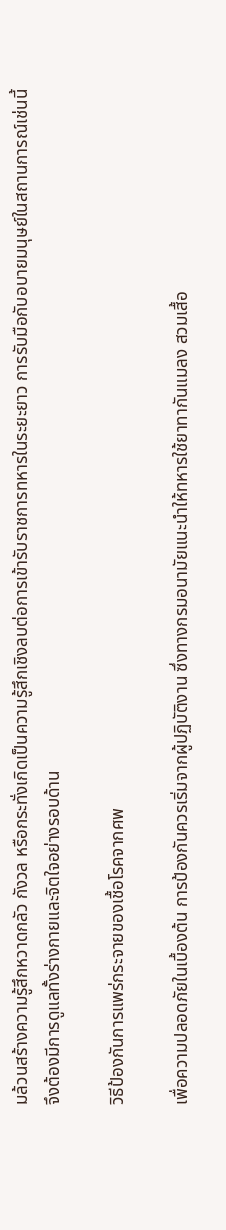มล้วนสร้างความรู้สึกหวาดกลัว กังวล หรือกระทั่งเกิดเป็นความรู้สึกเชิงลบต่อการเข้ารับราชการทหารในระยะยาว การรับมือกับอบายมนุษย์ในสถานการณ์เช่นนี้จึงต้องมีการดูแลทั้งร่างกายและจิตใจอย่างรอบด้าน

วิธีป้องกันการแพร่กระจายของเชื้อโรคจากศพ

เพื่อความปลอดภัยในเบื้องต้น การป้องกันควรเริ่มจากผู้ปฏิบัติงาน ซึ่งทางกรมอนามัยแนะนำให้ทหารใช้ยาทากันแมลง สวมเสื้อ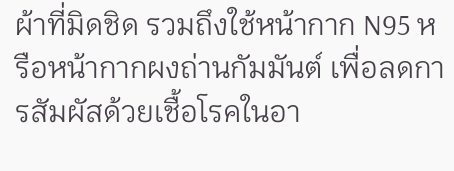ผ้าที่มิดชิด รวมถึงใช้หน้ากาก N95 หรือหน้ากากผงถ่านกัมมันต์ เพื่อลดการสัมผัสด้วยเชื้อโรคในอา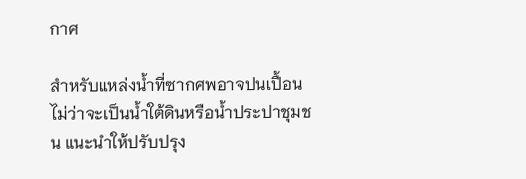กาศ

สำหรับแหล่งน้ำที่ซากศพอาจปนเปื้อน ไม่ว่าจะเป็นน้ำใต้ดินหรือน้ำประปาชุมชน แนะนำให้ปรับปรุง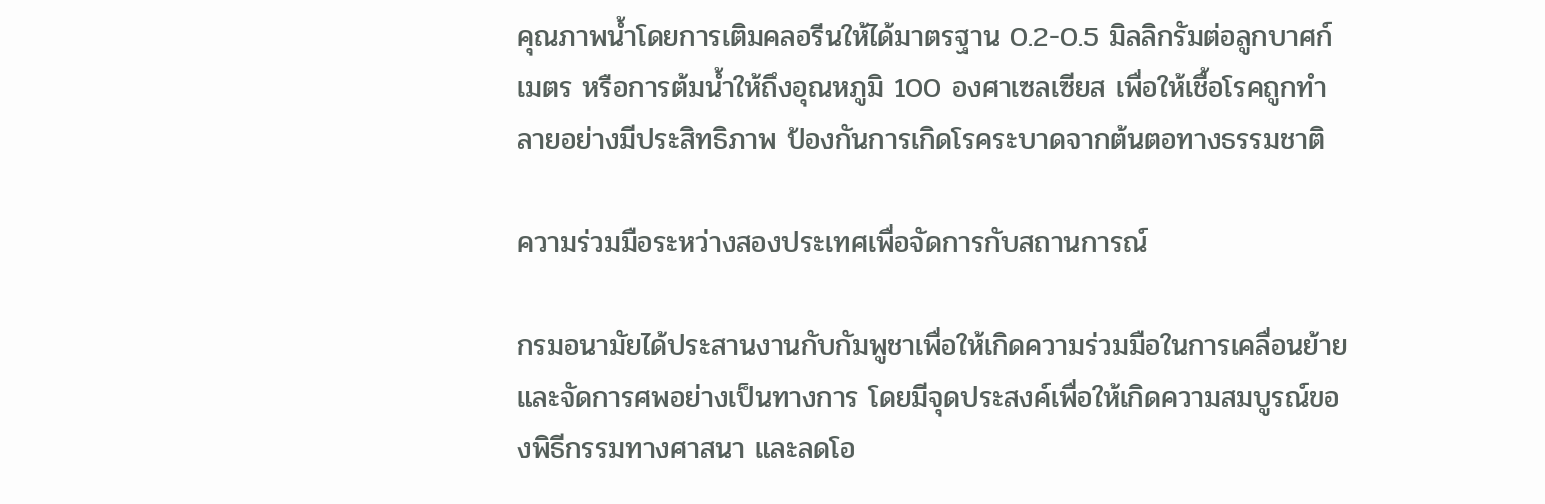คุณภาพน้ำโดยการเติมคลอรีนให้ได้มาตรฐาน 0.2-0.5 มิลลิกรัมต่อลูกบาศก์เมตร หรือการต้มน้ำให้ถึงอุณหภูมิ 100 องศาเซลเซียส เพื่อให้เชื้อโรคถูกทำลายอย่างมีประสิทธิภาพ ป้องกันการเกิดโรคระบาดจากต้นตอทางธรรมชาติ

ความร่วมมือระหว่างสองประเทศเพื่อจัดการกับสถานการณ์

กรมอนามัยได้ประสานงานกับกัมพูชาเพื่อให้เกิดความร่วมมือในการเคลื่อนย้ายและจัดการศพอย่างเป็นทางการ โดยมีจุดประสงค์เพื่อให้เกิดความสมบูรณ์ของพิธีกรรมทางศาสนา และลดโอ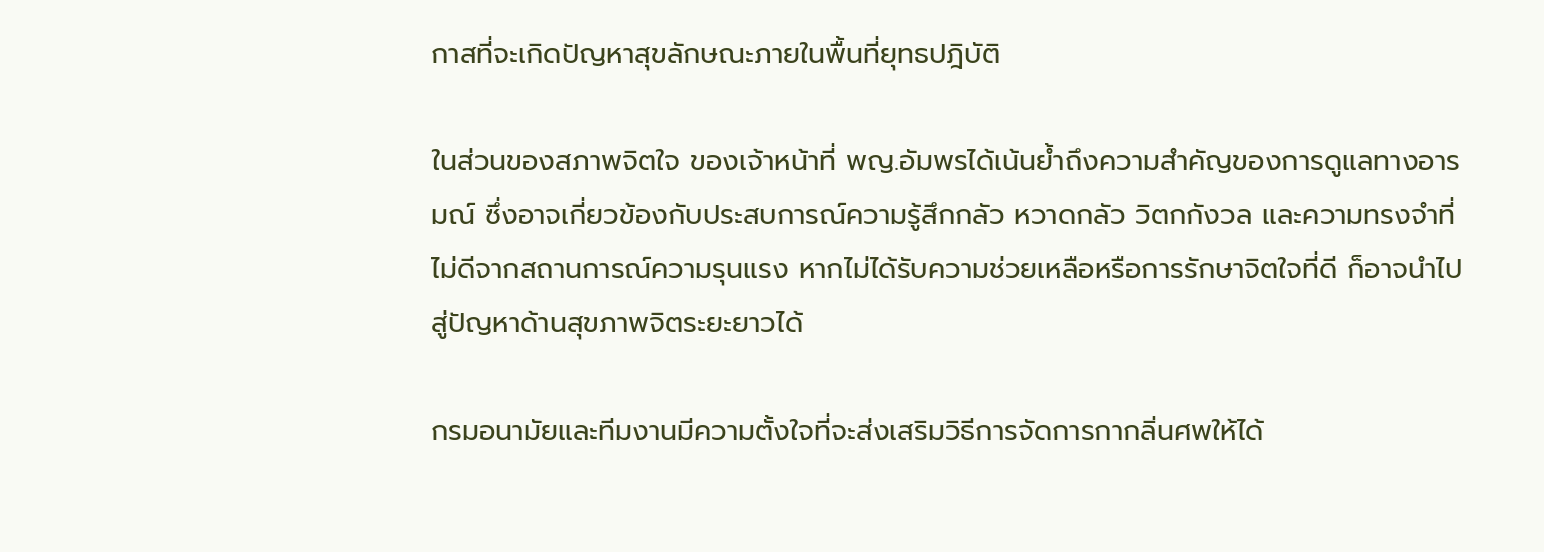กาสที่จะเกิดปัญหาสุขลักษณะภายในพื้นที่ยุทธปฎิบัติ

ในส่วนของสภาพจิตใจ ของเจ้าหน้าที่ พญ.อัมพรได้เน้นย้ำถึงความสำคัญของการดูแลทางอารมณ์ ซึ่งอาจเกี่ยวข้องกับประสบการณ์ความรู้สึกกลัว หวาดกลัว วิตกกังวล และความทรงจำที่ไม่ดีจากสถานการณ์ความรุนแรง หากไม่ได้รับความช่วยเหลือหรือการรักษาจิตใจที่ดี ก็อาจนำไปสู่ปัญหาด้านสุขภาพจิตระยะยาวได้

กรมอนามัยและทีมงานมีความตั้งใจที่จะส่งเสริมวิธีการจัดการกากลิ่นศพให้ได้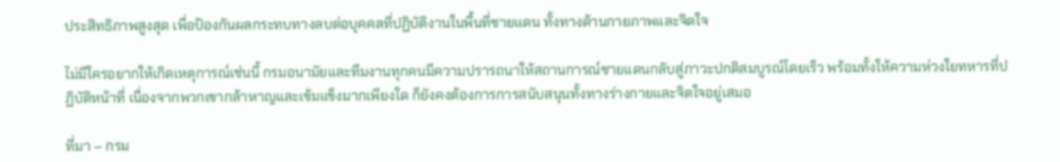ประสิทธิภาพสูงสุด เพื่อป้องกันผลกระทบทางลบต่อบุคคลที่ปฏิบัติงานในพื้นที่ชายแดน ทั้งทางด้านกายภาพและจิตใจ

ไม่มีใครอยากให้เกิดเหตุการณ์เช่นนี้ กรมอนามัยและทีมงานทุกคนมีความปรารถนาให้สถานการณ์ชายแดนกลับสู่ภาวะปกติสมบูรณ์โดยเร็ว พร้อมทั้งให้ความห่วงใยทหารที่ปฏิบัติหน้าที่ เนื่องจากพวกเขากล้าหาญและเข้มแข็งมากเพียงใด ก็ยังคงต้องการการสนับสนุนทั้งทางร่างกายและจิตใจอยู่เสมอ

ที่มา – กรม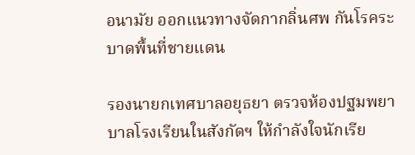อนามัย ออกแนวทางจัดกากลิ่นศพ กันโรคระบาดพื้นที่ชายแดน

รองนายกเทศบาลอยุธยา ตรวจห้องปฐมพยาบาลโรงเรียนในสังกัดฯ ให้กำลังใจนักเรีย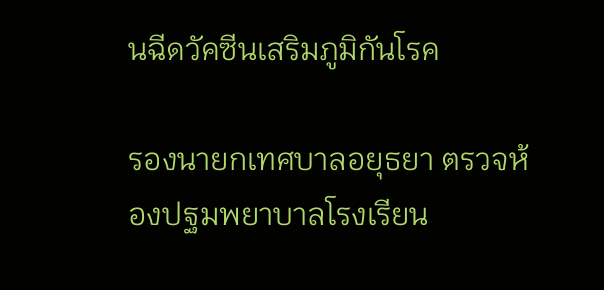นฉีดวัคซีนเสริมภูมิกันโรค

รองนายกเทศบาลอยุธยา ตรวจห้องปฐมพยาบาลโรงเรียน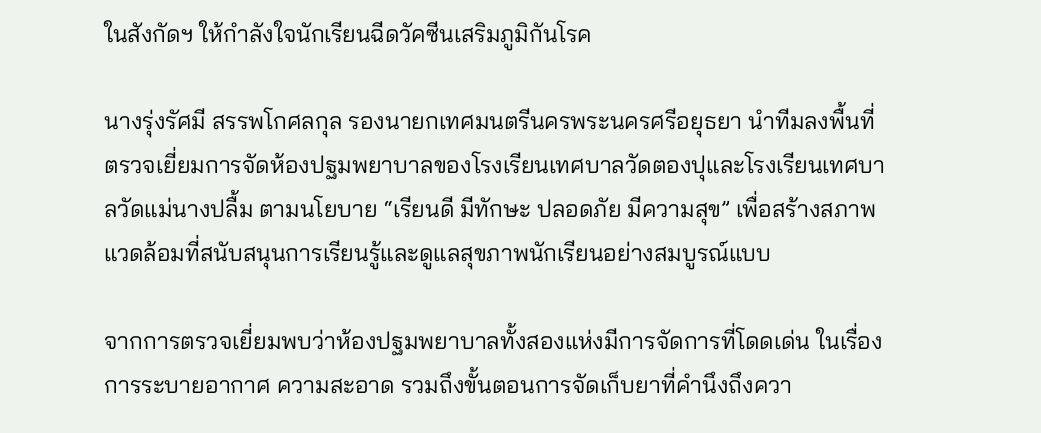ในสังกัดฯ ให้กำลังใจนักเรียนฉีดวัคซีนเสริมภูมิกันโรค

นางรุ่งรัศมี สรรพโกศลกุล รองนายกเทศมนตรีนครพระนครศรีอยุธยา นำทีมลงพื้นที่ตรวจเยี่ยมการจัดห้องปฐมพยาบาลของโรงเรียนเทศบาลวัดตองปุและโรงเรียนเทศบาลวัดแม่นางปลื้ม ตามนโยบาย “เรียนดี มีทักษะ ปลอดภัย มีความสุข” เพื่อสร้างสภาพแวดล้อมที่สนับสนุนการเรียนรู้และดูแลสุขภาพนักเรียนอย่างสมบูรณ์แบบ

จากการตรวจเยี่ยมพบว่าห้องปฐมพยาบาลทั้งสองแห่งมีการจัดการที่โดดเด่น ในเรื่องการระบายอากาศ ความสะอาด รวมถึงขั้นตอนการจัดเก็บยาที่คำนึงถึงควา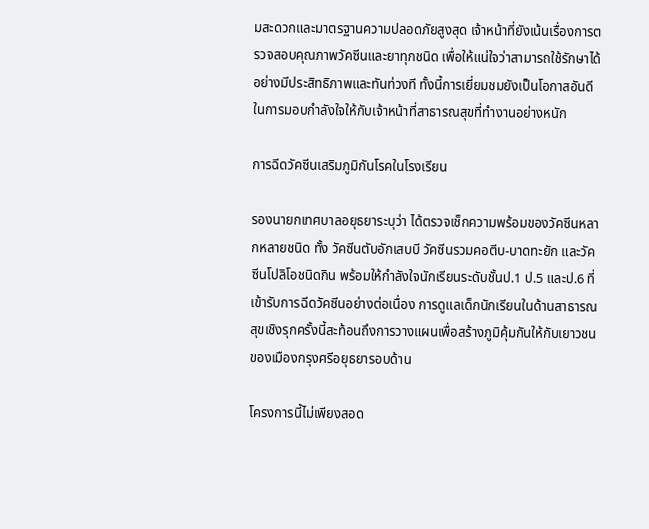มสะดวกและมาตรฐานความปลอดภัยสูงสุด เจ้าหน้าที่ยังเน้นเรื่องการตรวจสอบคุณภาพวัคซีนและยาทุกชนิด เพื่อให้แน่ใจว่าสามารถใช้รักษาได้อย่างมีประสิทธิภาพและทันท่วงที ทั้งนี้การเยี่ยมชมยังเป็นโอกาสอันดีในการมอบกำลังใจให้กับเจ้าหน้าที่สาธารณสุขที่ทำงานอย่างหนัก

การฉีดวัคซีนเสริมภูมิกันโรคในโรงเรียน

รองนายกเทศบาลอยุธยาระบุว่า ได้ตรวจเช็กความพร้อมของวัคซีนหลากหลายชนิด ทั้ง วัคซีนตับอักเสบบี วัคซีนรวมคอตีบ-บาดทะยัก และวัคซีนโปลิโอชนิดกิน พร้อมให้กำลังใจนักเรียนระดับชั้นป.1 ป.5 และป.6 ที่เข้ารับการฉีดวัคซีนอย่างต่อเนื่อง การดูแลเด็กนักเรียนในด้านสาธารณสุขเชิงรุกครั้งนี้สะท้อนถึงการวางแผนเพื่อสร้างภูมิคุ้มกันให้กับเยาวชนของเมืองกรุงศรีอยุธยารอบด้าน

โครงการนี้ไม่เพียงสอด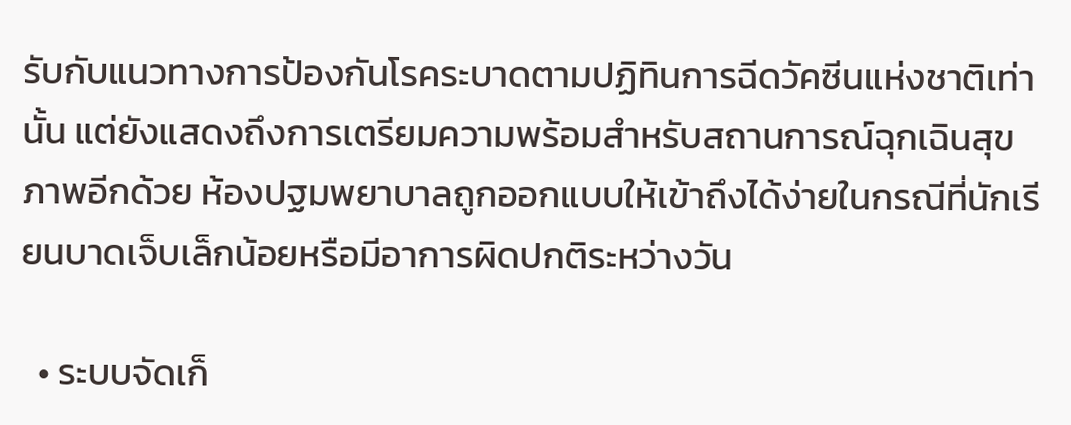รับกับแนวทางการป้องกันโรคระบาดตามปฏิทินการฉีดวัคซีนแห่งชาติเท่านั้น แต่ยังแสดงถึงการเตรียมความพร้อมสำหรับสถานการณ์ฉุกเฉินสุขภาพอีกด้วย ห้องปฐมพยาบาลถูกออกแบบให้เข้าถึงได้ง่ายในกรณีที่นักเรียนบาดเจ็บเล็กน้อยหรือมีอาการผิดปกติระหว่างวัน

  • ระบบจัดเก็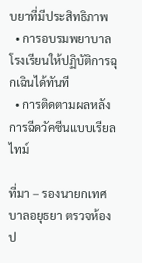บยาที่มีประสิทธิภาพ
  • การอบรมพยาบาลโรงเรียนให้ปฏิบัติการฉุกเฉินได้ทันที
  • การติดตามผลหลังการฉีดวัคซีนแบบเรียลไทม์

ที่มา – รองนายกเทศบาลอยุธยา ตรวจห้องป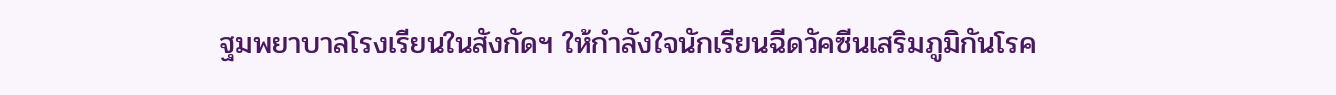ฐมพยาบาลโรงเรียนในสังกัดฯ ให้กำลังใจนักเรียนฉีดวัคซีนเสริมภูมิกันโรค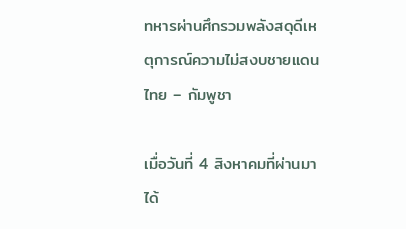ทหารผ่านศึกรวมพลังสดุดีเหตุการณ์ความไม่สงบชายแดนไทย – กัมพูชา

เมื่อวันที่ 4 สิงหาคมที่ผ่านมา ได้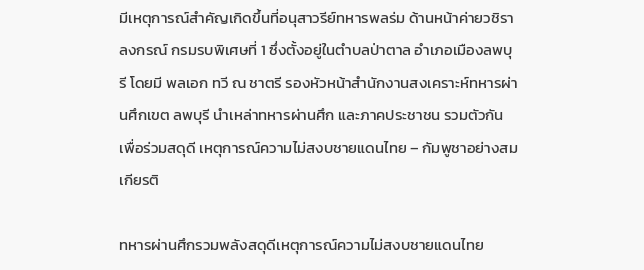มีเหตุการณ์สำคัญเกิดขึ้นที่อนุสาวรีย์ทหารพลร่ม ด้านหน้าค่ายวชิราลงกรณ์ กรมรบพิเศษที่ 1 ซึ่งตั้งอยู่ในตำบลป่าตาล อำเภอเมืองลพบุรี โดยมี พลเอก ทวี ณ ชาตรี รองหัวหน้าสำนักงานสงเคราะห์ทหารผ่านศึกเขต ลพบุรี นำเหล่าทหารผ่านศึก และภาคประชาชน รวมตัวกันเพื่อร่วมสดุดี เหตุการณ์ความไม่สงบชายแดนไทย – กัมพูชาอย่างสมเกียรติ

ทหารผ่านศึกรวมพลังสดุดีเหตุการณ์ความไม่สงบชายแดนไทย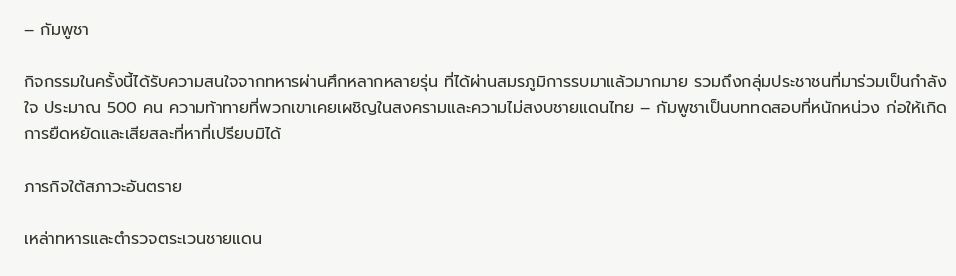– กัมพูชา

กิจกรรมในครั้งนี้ได้รับความสนใจจากทหารผ่านศึกหลากหลายรุ่น ที่ได้ผ่านสมรภูมิการรบมาแล้วมากมาย รวมถึงกลุ่มประชาชนที่มาร่วมเป็นกำลังใจ ประมาณ 500 คน ความท้าทายที่พวกเขาเคยเผชิญในสงครามและความไม่สงบชายแดนไทย – กัมพูชาเป็นบททดสอบที่หนักหน่วง ก่อให้เกิดการยืดหยัดและเสียสละที่หาที่เปรียบมิได้

ภารกิจใต้สภาวะอันตราย

เหล่าทหารและตำรวจตระเวนชายแดน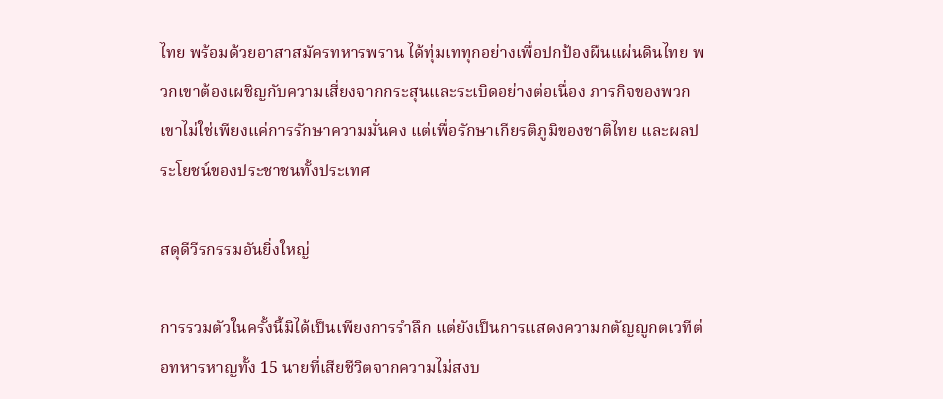ไทย พร้อมด้วยอาสาสมัครทหารพราน ได้ทุ่มเททุกอย่างเพื่อปกป้องผืนแผ่นดินไทย พวกเขาต้องเผชิญกับความเสี่ยงจากกระสุนและระเบิดอย่างต่อเนื่อง ภารกิจของพวกเขาไม่ใช่เพียงแค่การรักษาความมั่นคง แต่เพื่อรักษาเกียรติภูมิของชาติไทย และผลประโยชน์ของประชาชนทั้งประเทศ

สดุดีวีรกรรมอันยิ่งใหญ่

การรวมตัวในครั้งนี้มิได้เป็นเพียงการรำลึก แต่ยังเป็นการแสดงความกตัญญูกตเวทีต่อทหารหาญทั้ง 15 นายที่เสียชีวิตจากความไม่สงบ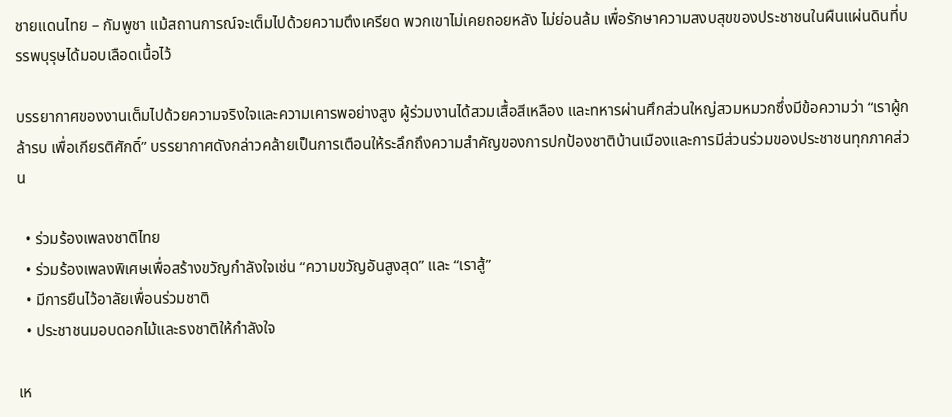ชายแดนไทย – กัมพูชา แม้สถานการณ์จะเต็มไปด้วยความตึงเครียด พวกเขาไม่เคยถอยหลัง ไม่ย่อนล้ม เพื่อรักษาความสงบสุขของประชาชนในผืนแผ่นดินที่บรรพบุรุษได้มอบเลือดเนื้อไว้

บรรยากาศของงานเต็มไปด้วยความจริงใจและความเคารพอย่างสูง ผู้ร่วมงานได้สวมเสื้อสีเหลือง และทหารผ่านศึกส่วนใหญ่สวมหมวกซึ่งมีข้อความว่า “เราผู้กล้ารบ เพื่อเกียรติศักดิ์” บรรยากาศดังกล่าวคล้ายเป็นการเตือนให้ระลึกถึงความสำคัญของการปกป้องชาติบ้านเมืองและการมีส่วนร่วมของประชาชนทุกภาคส่วน

  • ร่วมร้องเพลงชาติไทย
  • ร่วมร้องเพลงพิเศษเพื่อสร้างขวัญกำลังใจเช่น “ความขวัญอันสูงสุด” และ “เราสู้”
  • มีการยืนไว้อาลัยเพื่อนร่วมชาติ
  • ประชาชนมอบดอกไม้และธงชาติให้กำลังใจ

เห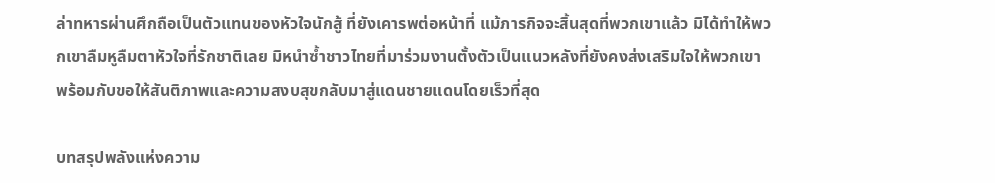ล่าทหารผ่านศึกถือเป็นตัวแทนของหัวใจนักสู้ ที่ยังเคารพต่อหน้าที่ แม้ภารกิจจะสิ้นสุดที่พวกเขาแล้ว มิได้ทำให้พวกเขาลืมหูลืมตาหัวใจที่รักชาติเลย มิหนำซ้ำชาวไทยที่มาร่วมงานตั้งตัวเป็นแนวหลังที่ยังคงส่งเสริมใจให้พวกเขา พร้อมกับขอให้สันติภาพและความสงบสุขกลับมาสู่แดนชายแดนโดยเร็วที่สุด

บทสรุปพลังแห่งความ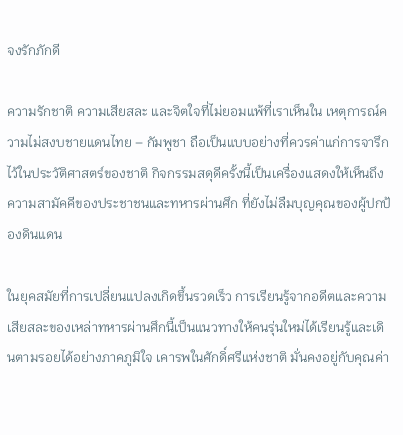จงรักภักดี

ความรักชาติ ความเสียสละ และจิตใจที่ไม่ยอมแพ้ที่เราเห็นใน เหตุการณ์ความไม่สงบชายแดนไทย – กัมพูชา ถือเป็นแบบอย่างที่ควรค่าแก่การจารึกไว้ในประวัติศาสตร์ของชาติ กิจกรรมสดุดีครั้งนี้เป็นเครื่องแสดงให้เห็นถึงความสามัคคีของประชาชนและทหารผ่านศึก ที่ยังไม่ลืมบุญคุณของผู้ปกป้องดินแดน

ในยุคสมัยที่การเปลี่ยนแปลงเกิดขึ้นรวดเร็ว การเรียนรู้จากอดีตและความเสียสละของเหล่าทหารผ่านศึกนี้เป็นแนวทางให้คนรุ่นใหม่ได้เรียนรู้และเดินตามรอยได้อย่างภาคภูมิใจ เคารพในศักดิ์ศรีแห่งชาติ มั่นคงอยู่กับคุณค่า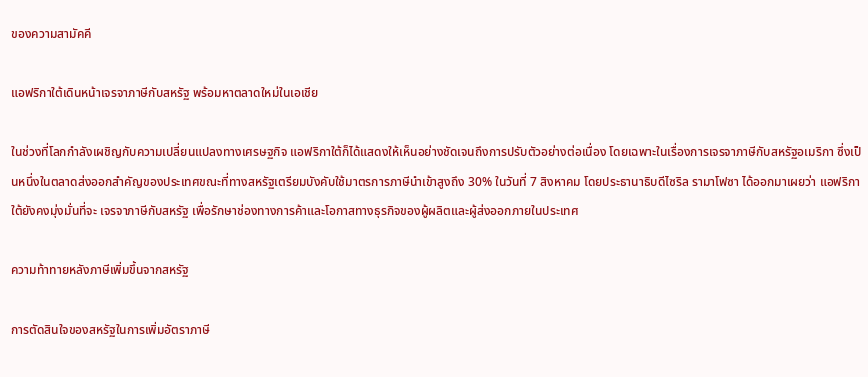ของความสามัคคี

แอฟริกาใต้เดินหน้าเจรจาภาษีกับสหรัฐ พร้อมหาตลาดใหม่ในเอเชีย

ในช่วงที่โลกกำลังเผชิญกับความเปลี่ยนแปลงทางเศรษฐกิจ แอฟริกาใต้ก็ได้แสดงให้เห็นอย่างชัดเจนถึงการปรับตัวอย่างต่อเนื่อง โดยเฉพาะในเรื่องการเจรจาภาษีกับสหรัฐอเมริกา ซึ่งเป็นหนึ่งในตลาดส่งออกสำคัญของประเทศขณะที่ทางสหรัฐเตรียมบังคับใช้มาตรการภาษีนำเข้าสูงถึง 30% ในวันที่ 7 สิงหาคม โดยประธานาธิบดีไซริล รามาโฟซา ได้ออกมาเผยว่า แอฟริกาใต้ยังคงมุ่งมั่นที่จะ เจรจาภาษีกับสหรัฐ เพื่อรักษาช่องทางการค้าและโอกาสทางธุรกิจของผู้ผลิตและผู้ส่งออกภายในประเทศ

ความท้าทายหลังภาษีเพิ่มขึ้นจากสหรัฐ

การตัดสินใจของสหรัฐในการเพิ่มอัตราภาษี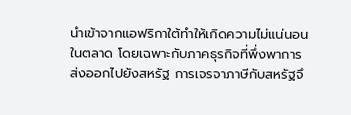นำเข้าจากแอฟริกาใต้ทำให้เกิดความไม่แน่นอนในตลาด โดยเฉพาะกับภาคธุรกิจที่พึ่งพาการส่งออกไปยังสหรัฐ การเจรจาภาษีกับสหรัฐจึ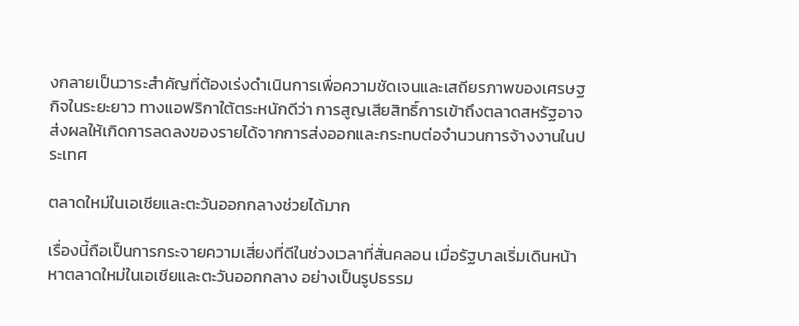งกลายเป็นวาระสำคัญที่ต้องเร่งดำเนินการเพื่อความชัดเจนและเสถียรภาพของเศรษฐกิจในระยะยาว ทางแอฟริกาใต้ตระหนักดีว่า การสูญเสียสิทธิ์การเข้าถึงตลาดสหรัฐอาจส่งผลให้เกิดการลดลงของรายได้จากการส่งออกและกระทบต่อจำนวนการจ้างงานในประเทศ

ตลาดใหม่ในเอเชียและตะวันออกกลางช่วยได้มาก

เรื่องนี้ถือเป็นการกระจายความเสี่ยงที่ดีในช่วงเวลาที่สั่นคลอน เมื่อรัฐบาลเริ่มเดินหน้า หาตลาดใหม่ในเอเชียและตะวันออกกลาง อย่างเป็นรูปธรรม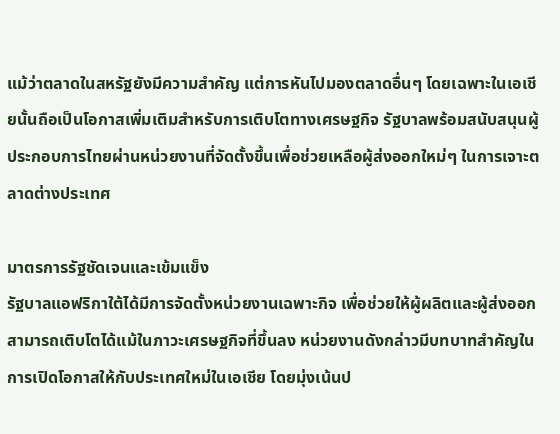แม้ว่าตลาดในสหรัฐยังมีความสำคัญ แต่การหันไปมองตลาดอื่นๆ โดยเฉพาะในเอเชียนั้นถือเป็นโอกาสเพิ่มเติมสำหรับการเติบโตทางเศรษฐกิจ รัฐบาลพร้อมสนับสนุนผู้ประกอบการไทยผ่านหน่วยงานที่จัดตั้งขึ้นเพื่อช่วยเหลือผู้ส่งออกใหม่ๆ ในการเจาะตลาดต่างประเทศ

มาตรการรัฐชัดเจนและเข้มแข็ง
รัฐบาลแอฟริกาใต้ได้มีการจัดตั้งหน่วยงานเฉพาะกิจ เพื่อช่วยให้ผู้ผลิตและผู้ส่งออกสามารถเติบโตได้แม้ในภาวะเศรษฐกิจที่ขึ้นลง หน่วยงานดังกล่าวมีบทบาทสำคัญในการเปิดโอกาสให้กับประเทศใหม่ในเอเชีย โดยมุ่งเน้นป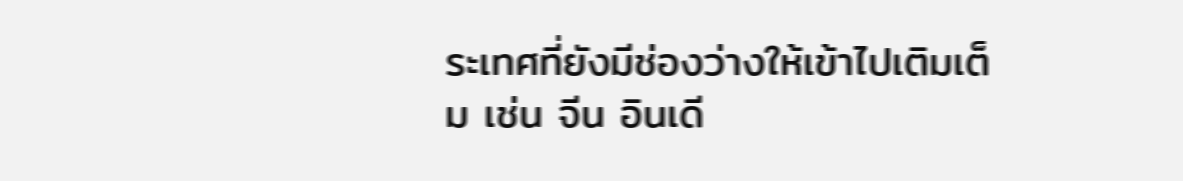ระเทศที่ยังมีช่องว่างให้เข้าไปเติมเต็ม เช่น จีน อินเดี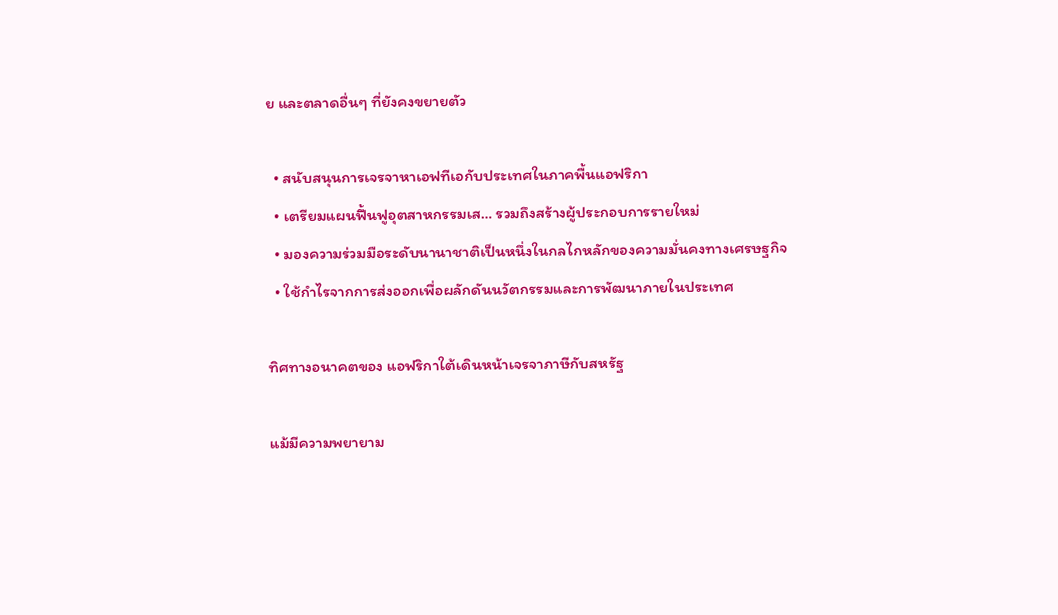ย และตลาดอื่นๆ ที่ยังคงขยายตัว

  • สนับสนุนการเจรจาหาเอฟทีเอกับประเทศในภาคพื้นแอฟริกา
  • เตรียมแผนฟื้นฟูอุตสาหกรรมเส… รวมถึงสร้างผู้ประกอบการรายใหม่
  • มองความร่วมมือระดับนานาชาติเป็นหนึ่งในกลไกหลักของความมั่นคงทางเศรษฐกิจ
  • ใช้กำไรจากการส่งออกเพื่อผลักดันนวัตกรรมและการพัฒนาภายในประเทศ

ทิศทางอนาคตของ แอฟริกาใต้เดินหน้าเจรจาภาษีกับสหรัฐ

แม้มีความพยายาม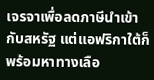เจรจาเพื่อลดภาษีนำเข้ากับสหรัฐ แต่แอฟริกาใต้ก็พร้อมหาทางเลือ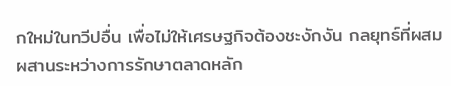กใหม่ในทวีปอื่น เพื่อไม่ให้เศรษฐกิจต้องชะงักงัน กลยุทธ์ที่ผสมผสานระหว่างการรักษาตลาดหลัก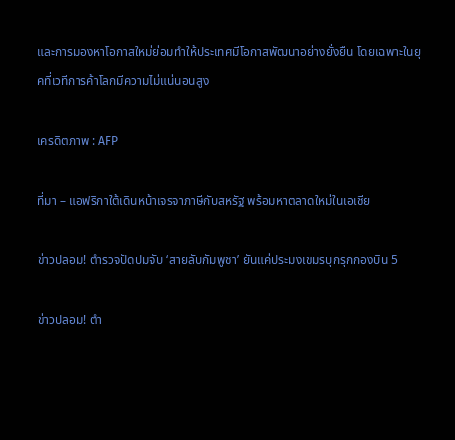และการมองหาโอกาสใหม่ย่อมทำให้ประเทศมีโอกาสพัฒนาอย่างยั่งยืน โดยเฉพาะในยุคที่เวทีการค้าโลกมีความไม่แน่นอนสูง

เครดิตภาพ : AFP

ที่มา – แอฟริกาใต้เดินหน้าเจรจาภาษีกับสหรัฐ พร้อมหาตลาดใหม่ในเอเชีย

ข่าวปลอม! ตำรวจปัดปมจับ ‘สายลับกัมพูชา’ ยันแค่ประมงเขมรบุกรุกกองบิน 5

ข่าวปลอม! ตำ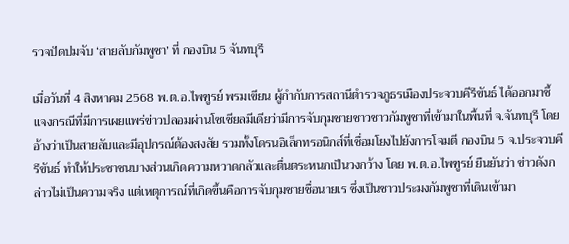รวจปัดปมจับ ‘สายลับกัมพูชา’ ที่ กองบิน 5 จันทบุรี

เมื่อวันที่ 4 สิงหาคม 2568 พ.ต.อ.ไพฑูรย์ พรมเขียน ผู้กำกับการสถานีตำรวจภูธรเมืองประจวบคีรีขันธ์ ได้ออกมาชี้แจงกรณีที่มีการเผยแพร่ข่าวปลอมผ่านโซเชียลมีเดียว่ามีการจับกุมชายชาวชาวกัมพูชาที่เข้ามาในพื้นที่ จ.จันทบุรี โดยอ้างว่าเป็นสายลับและมีอุปกรณ์ต้องสงสัย รวมทั้งโดรนอิเล็กทรอนิกส์ที่เชื่อมโยงไปยังการโจมตี กองบิน 5 จ.ประจวบคีรีขันธ์ ทำให้ประชาชนบางส่วนเกิดความหวาดกลัวและตื่นตระหนกเป็นวงกว้าง โดย พ.ต.อ.ไพฑูรย์ ยืนยันว่า ข่าวดังกล่าวไม่เป็นความจริง แต่เหตุการณ์ที่เกิดขึ้นคือการจับกุมชายชื่อนายเร ซึ่งเป็นชาวประมงกัมพูชาที่เดินเข้ามา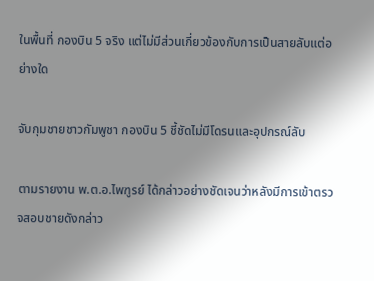ในพื้นที่ กองบิน 5 จริง แต่ไม่มีส่วนเกี่ยวข้องกับการเป็นสายลับแต่อย่างใด

จับกุมชายชาวกัมพูชา กองบิน 5 ชี้ชัดไม่มีโดรนและอุปกรณ์ลับ

ตามรายงาน พ.ต.อ.ไพฑูรย์ ได้กล่าวอย่างชัดเจนว่าหลังมีการเข้าตรวจสอบชายดังกล่าว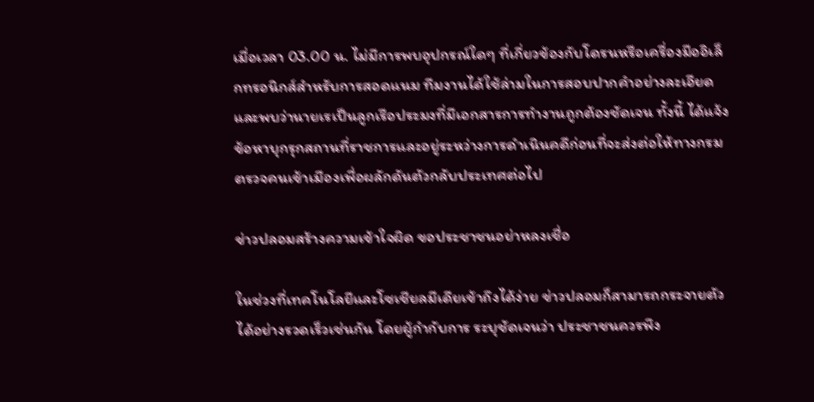เมื่อเวลา 03.00 น. ไม่มีการพบอุปกรณ์ใดๆ ที่เกี่ยวข้องกับโดรนหรือเครื่องมืออิเล็กทรอนิกส์สำหรับการสอดแนม ทีมงานได้ใช้ล่ามในการสอบปากคำอย่างละเอียด และพบว่านายเรเป็นลูกเรือประมงที่มีเอกสารการทำงานถูกต้องชัดเจน ทั้งนี้ ได้แจ้งข้อหาบุกรุกสถานที่ราชการและอยู่ระหว่างการดำเนินคดีก่อนที่จะส่งต่อให้ทางกรมตรวจคนเข้าเมืองเพื่อผลักดันตัวกลับประเทศต่อไป

ข่าวปลอมสร้างความเข้าใจผิด ขอประชาชนอย่าหลงเชื่อ

ในช่วงที่เทคโนโลยีและโซเชียลมีเดียเข้าถึงได้ง่าย ข่าวปลอมก็สามารถกระจายตัวได้อย่างรวดเร็วเช่นกัน โดยผู้กำกับการ ระบุชัดเจนว่า ประชาชนควรพึง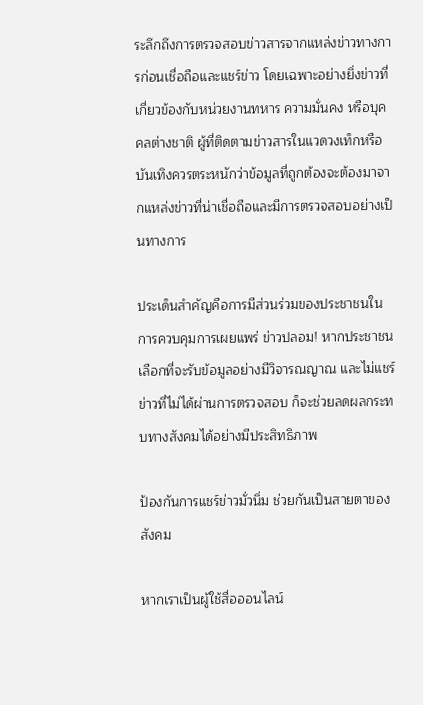ระลึกถึงการตรวจสอบข่าวสารจากแหล่งข่าวทางการก่อนเชื่อถือและแชร์ข่าว โดยเฉพาะอย่างยิ่งข่าวที่เกี่ยวข้องกับหน่วยงานทหาร ความมั่นคง หรือบุคคลต่างชาติ ผู้ที่ติดตามข่าวสารในแวดวงเท็กหรือบันเทิงควรตระหนักว่าข้อมูลที่ถูกต้องจะต้องมาจากแหล่งข่าวที่น่าเชื่อถือและมีการตรวจสอบอย่างเป็นทางการ

ประเด็นสำคัญคือการมีส่วนร่วมของประชาชนในการควบคุมการเผยแพร่ ข่าวปลอม! หากประชาชนเลือกที่จะรับข้อมูลอย่างมีวิจารณญาณ และไม่แชร์ข่าวที่ไม่ได้ผ่านการตรวจสอบ ก็จะช่วยลดผลกระทบทางสังคมได้อย่างมีประสิทธิภาพ

ป้องกันการแชร์ข่าวมั่วนิ่ม ช่วยกันเป็นสายตาของสังคม

หากเราเป็นผู้ใช้สื่อออนไลน์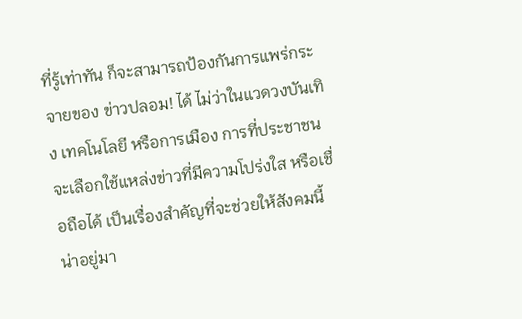ที่รู้เท่าทัน ก็จะสามารถป้องกันการแพร่กระจายของ ข่าวปลอม! ได้ ไม่ว่าในแวดวงบันเทิง เทคโนโลยี หรือการเมือง การที่ประชาชนจะเลือกใช้แหล่งข่าวที่มีความโปร่งใส หรือเชื่อถือได้ เป็นเรื่องสำคัญที่จะช่วยให้สังคมนี้น่าอยู่มา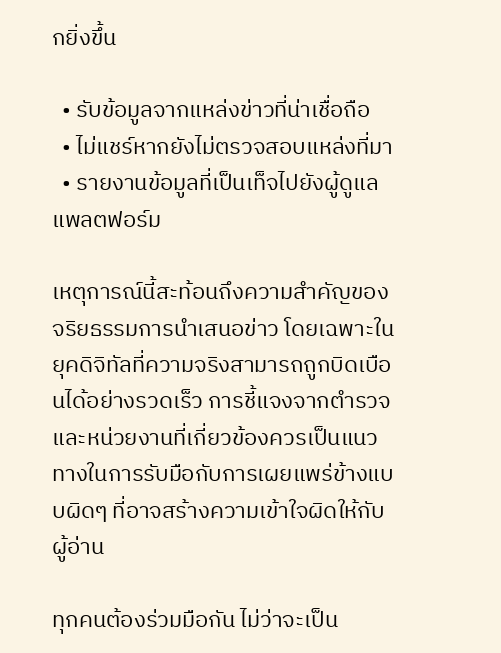กยิ่งขึ้น

  • รับข้อมูลจากแหล่งข่าวที่น่าเชื่อถือ
  • ไม่แชร์หากยังไม่ตรวจสอบแหล่งที่มา
  • รายงานข้อมูลที่เป็นเท็จไปยังผู้ดูแลแพลตฟอร์ม

เหตุการณ์นี้สะท้อนถึงความสำคัญของจริยธรรมการนำเสนอข่าว โดยเฉพาะในยุคดิจิทัลที่ความจริงสามารถถูกบิดเบือนได้อย่างรวดเร็ว การชี้แจงจากตำรวจและหน่วยงานที่เกี่ยวข้องควรเป็นแนวทางในการรับมือกับการเผยแพร่ข้างแบบผิดๆ ที่อาจสร้างความเข้าใจผิดให้กับผู้อ่าน

ทุกคนต้องร่วมมือกัน ไม่ว่าจะเป็น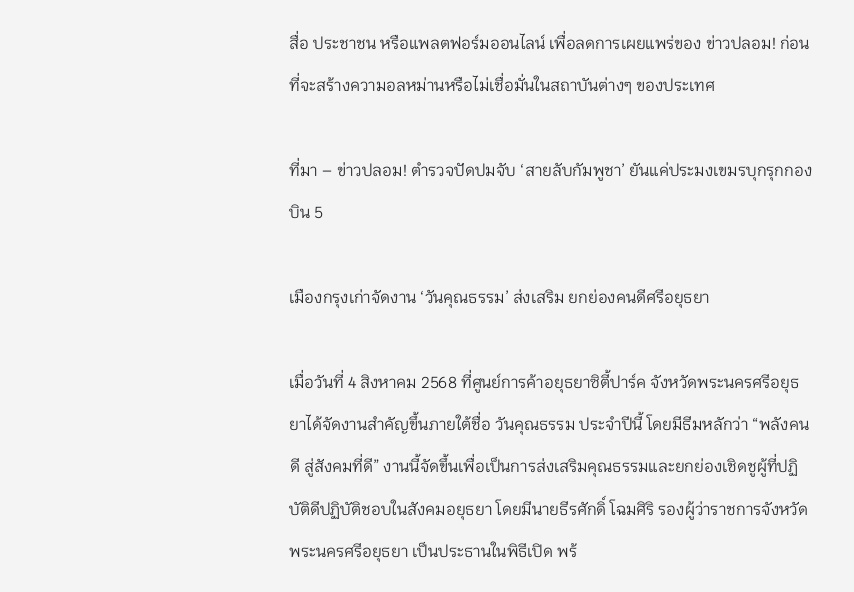สื่อ ประชาชน หรือแพลตฟอร์มออนไลน์ เพื่อลดการเผยแพร่ของ ข่าวปลอม! ก่อนที่จะสร้างความอลหม่านหรือไม่เชื่อมั่นในสถาบันต่างๆ ของประเทศ

ที่มา – ข่าวปลอม! ตำรวจปัดปมจับ ‘สายลับกัมพูชา’ ยันแค่ประมงเขมรบุกรุกกองบิน 5

เมืองกรุงเก่าจัดงาน ‘วันคุณธรรม’ ส่งเสริม ยกย่องคนดีศรีอยุธยา

เมื่อวันที่ 4 สิงหาคม 2568 ที่ศูนย์การค้าอยุธยาซิตี้ปาร์ค จังหวัดพระนครศรีอยุธยาได้จัดงานสำคัญขึ้นภายใต้ชื่อ วันคุณธรรม ประจำปีนี้ โดยมีธีมหลักว่า “พลังคนดี สู่สังคมที่ดี” งานนี้จัดขึ้นเพื่อเป็นการส่งเสริมคุณธรรมและยกย่องเชิดชูผู้ที่ปฏิบัติดีปฏิบัติชอบในสังคมอยุธยา โดยมีนายธีรศักดิ์ โฉมศิริ รองผู้ว่าราชการจังหวัดพระนครศรีอยุธยา เป็นประธานในพิธีเปิด พร้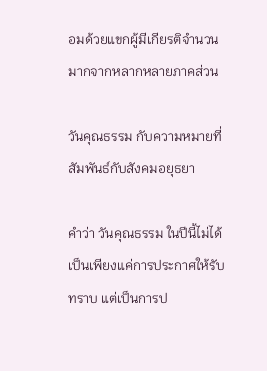อมด้วยแขกผู้มีเกียรติจำนวนมากจากหลากหลายภาคส่วน

วันคุณธรรม กับความหมายที่สัมพันธ์กับสังคมอยุธยา

คำว่า วันคุณธรรม ในปีนี้ไม่ได้เป็นเพียงแค่การประกาศให้รับทราบ แต่เป็นการป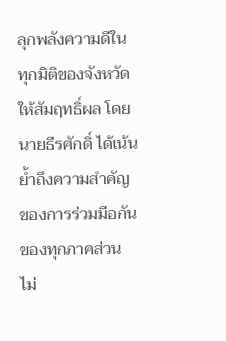ลุกพลังความดีในทุกมิติของจังหวัดให้สัมฤทธิ์ผล โดยนายธีรศักดิ์ ได้เน้นย้ำถึงความสำคัญของการร่วมมือกันของทุกภาคส่วน ไม่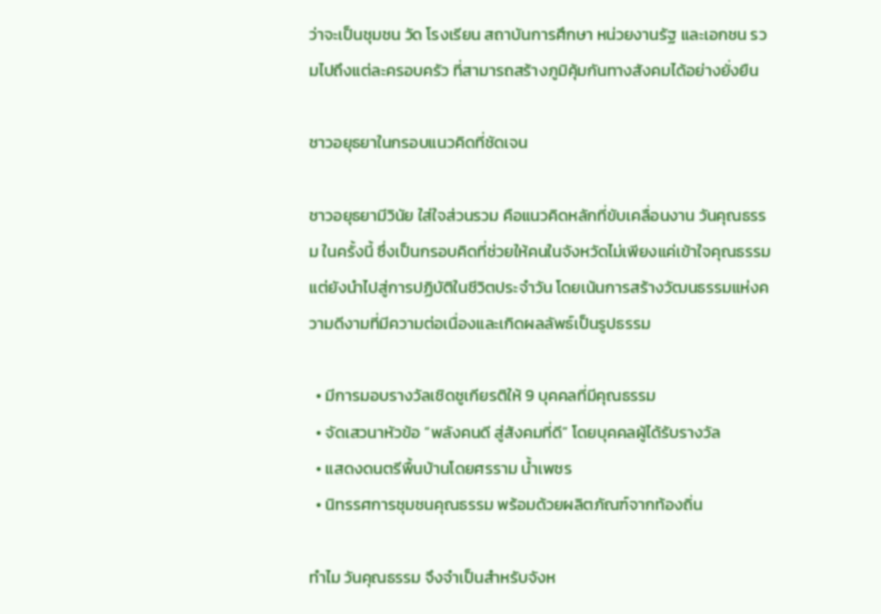ว่าจะเป็นชุมชน วัด โรงเรียน สถาบันการศึกษา หน่วยงานรัฐ และเอกชน รวมไปถึงแต่ละครอบครัว ที่สามารถสร้างภูมิคุ้มกันทางสังคมได้อย่างยั่งยืน

ชาวอยุธยาในกรอบแนวคิดที่ชัดเจน

ชาวอยุธยามีวินัย ใส่ใจส่วนรวม คือแนวคิดหลักที่ขับเคลื่อนงาน วันคุณธรรม ในครั้งนี้ ซึ่งเป็นกรอบคิดที่ช่วยให้คนในจังหวัดไม่เพียงแค่เข้าใจคุณธรรม แต่ยังนำไปสู่การปฏิบัติในชีวิตประจำวัน โดยเน้นการสร้างวัฒนธรรมแห่งความดีงามที่มีความต่อเนื่องและเกิดผลลัพธ์เป็นรูปธรรม

  • มีการมอบรางวัลเชิดชูเกียรติให้ 9 บุคคลที่มีคุณธรรม
  • จัดเสวนาหัวข้อ “พลังคนดี สู่สังคมที่ดี” โดยบุคคลผู้ได้รับรางวัล
  • แสดงดนตรีพื้นบ้านโดยศรราม น้ำเพชร
  • นิทรรศการชุมชนคุณธรรม พร้อมด้วยผลิตภัณฑ์จากท้องถิ่น

ทำไม วันคุณธรรม จึงจำเป็นสำหรับจังห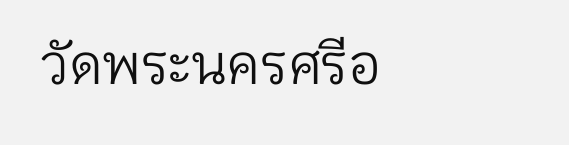วัดพระนครศรีอ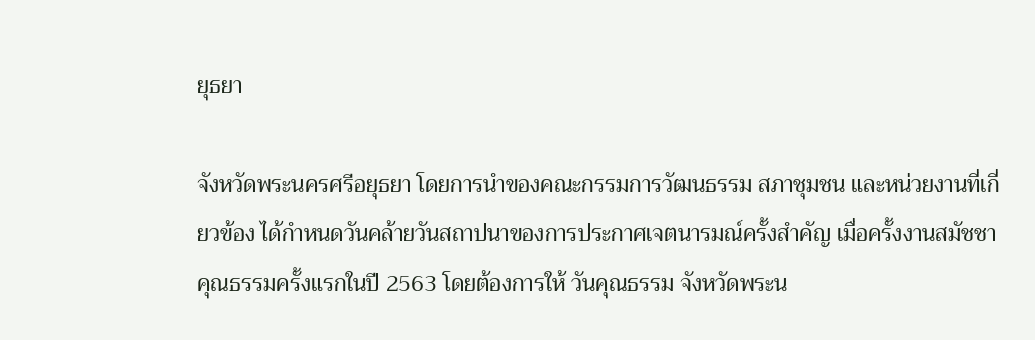ยุธยา

จังหวัดพระนครศรีอยุธยา โดยการนำของคณะกรรมการวัฒนธรรม สภาชุมชน และหน่วยงานที่เกี่ยวข้อง ได้กำหนดวันคล้ายวันสถาปนาของการประกาศเจตนารมณ์ครั้งสำคัญ เมื่อครั้งงานสมัชชาคุณธรรมครั้งแรกในปี 2563 โดยต้องการให้ วันคุณธรรม จังหวัดพระน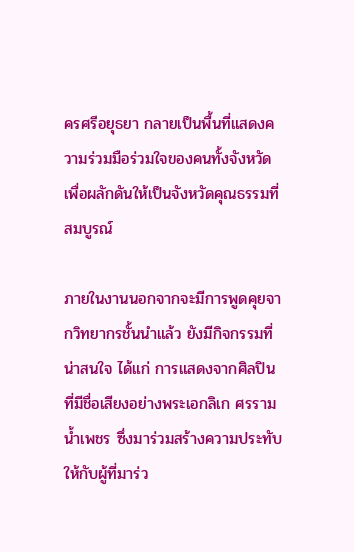ครศรีอยุธยา กลายเป็นพื้นที่แสดงความร่วมมือร่วมใจของคนทั้งจังหวัด เพื่อผลักดันให้เป็นจังหวัดคุณธรรมที่สมบูรณ์

ภายในงานนอกจากจะมีการพูดคุยจากวิทยากรชั้นนำแล้ว ยังมีกิจกรรมที่น่าสนใจ ได้แก่ การแสดงจากศิลปินที่มีชื่อเสียงอย่างพระเอกลิเก ศรราม น้ำเพชร ซึ่งมาร่วมสร้างความประทับให้กับผู้ที่มาร่ว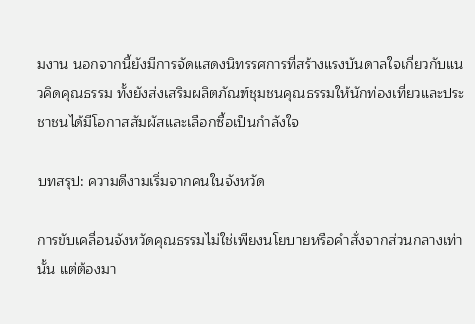มงาน นอกจากนี้ยังมีการจัดแสดงนิทรรศการที่สร้างแรงบันดาลใจเกี่ยวกับแนวคิดคุณธรรม ทั้งยังส่งเสริมผลิตภัณฑ์ชุมชนคุณธรรมให้นักท่องเที่ยวและประชาชนได้มีโอกาสสัมผัสและเลือกซื้อเป็นกำลังใจ

บทสรุป: ความดีงามเริ่มจากคนในจังหวัด

การขับเคลื่อนจังหวัดคุณธรรมไม่ใช่เพียงนโยบายหรือคำสั่งจากส่วนกลางเท่านั้น แต่ต้องมา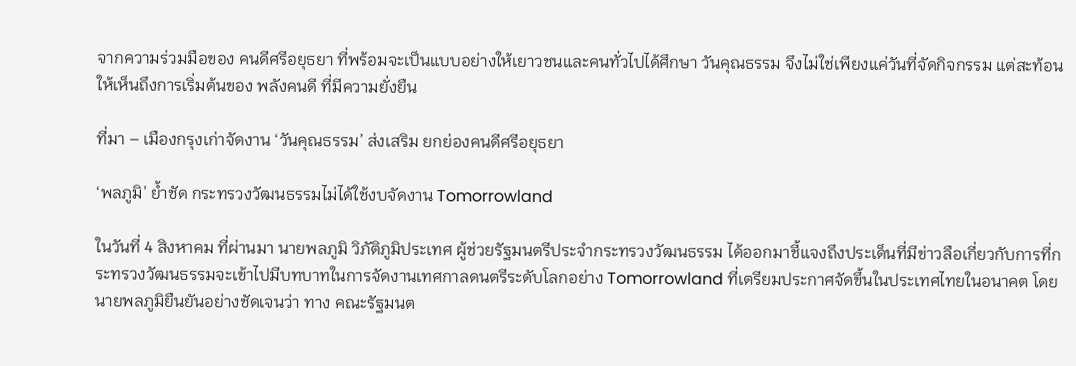จากความร่วมมือของ คนดีศรีอยุธยา ที่พร้อมจะเป็นแบบอย่างให้เยาวชนและคนทั่วไปได้ศึกษา วันคุณธรรม จึงไม่ใช่เพียงแค่วันที่จัดกิจกรรม แต่สะท้อนให้เห็นถึงการเริ่มต้นของ พลังคนดี ที่มีความยั่งยืน

ที่มา – เมืองกรุงเก่าจัดงาน ‘วันคุณธรรม’ ส่งเสริม ยกย่องคนดีศรีอยุธยา

‘พลภูมิ’ ย้ำชัด กระทรวงวัฒนธรรมไม่ได้ใช้งบจัดงาน Tomorrowland

ในวันที่ 4 สิงหาคม ที่ผ่านมา นายพลภูมิ วิภัติภูมิประเทศ ผู้ช่วยรัฐมนตรีประจำกระทรวงวัฒนธรรม ได้ออกมาชี้แจงถึงประเด็นที่มีข่าวลือเกี่ยวกับการที่กระทรวงวัฒนธรรมจะเข้าไปมีบทบาทในการจัดงานเทศกาลดนตรีระดับโลกอย่าง Tomorrowland ที่เตรียมประกาศจัดขึ้นในประเทศไทยในอนาคต โดยนายพลภูมิยืนยันอย่างชัดเจนว่า ทาง คณะรัฐมนต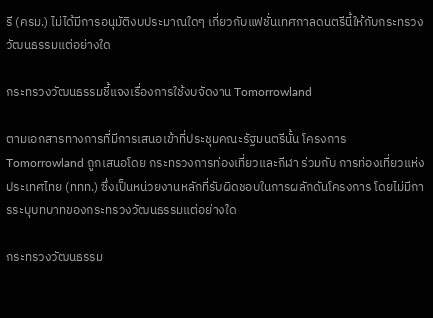รี (ครม.) ไม่ได้มีการอนุมัติงบประมาณใดๆ เกี่ยวกับแฟชั่นเทศกาลดนตรีนี้ให้กับกระทรวงวัฒนธรรมแต่อย่างใด

กระทรวงวัฒนธรรมชี้แจงเรื่องการใช้งบจัดงาน Tomorrowland

ตามเอกสารทางการที่มีการเสนอเข้าที่ประชุมคณะรัฐมนตรีนั้น โครงการ Tomorrowland ถูกเสนอโดย กระทรวงการท่องเที่ยวและกีฬา ร่วมกับ การท่องเที่ยวแห่งประเทศไทย (ททท.) ซึ่งเป็นหน่วยงานหลักที่รับผิดชอบในการผลักดันโครงการ โดยไม่มีการระบุบทบาทของกระทรวงวัฒนธรรมแต่อย่างใด

กระทรวงวัฒนธรรม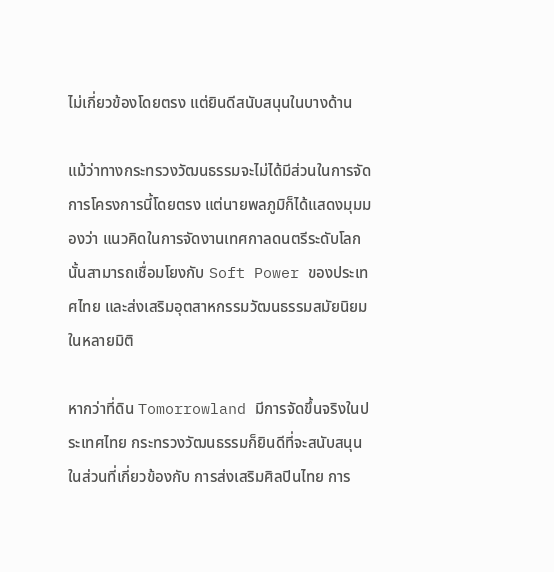ไม่เกี่ยวข้องโดยตรง แต่ยินดีสนับสนุนในบางด้าน

แม้ว่าทางกระทรวงวัฒนธรรมจะไม่ได้มีส่วนในการจัดการโครงการนี้โดยตรง แต่นายพลภูมิก็ได้แสดงมุมมองว่า แนวคิดในการจัดงานเทศกาลดนตรีระดับโลกนั้นสามารถเชื่อมโยงกับ Soft Power ของประเทศไทย และส่งเสริมอุตสาหกรรมวัฒนธรรมสมัยนิยมในหลายมิติ

หากว่าที่ดิน Tomorrowland มีการจัดขึ้นจริงในประเทศไทย กระทรวงวัฒนธรรมก็ยินดีที่จะสนับสนุนในส่วนที่เกี่ยวข้องกับ การส่งเสริมศิลปินไทย การ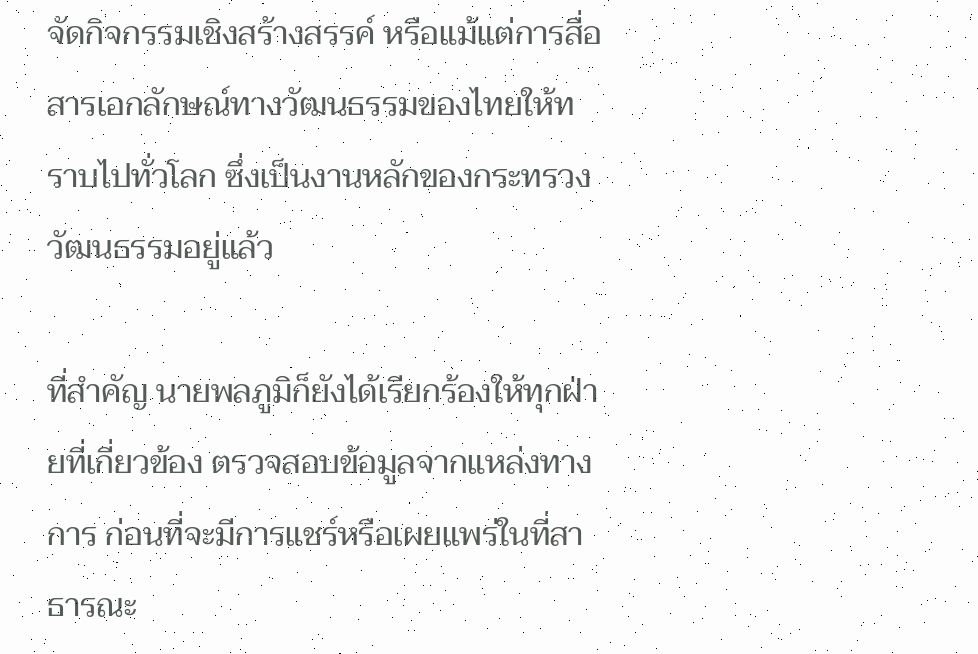จัดกิจกรรมเชิงสร้างสรรค์ หรือแม้แต่การสื่อสารเอกลักษณ์ทางวัฒนธรรมของไทยให้ทราบไปทั่วโลก ซึ่งเป็นงานหลักของกระทรวงวัฒนธรรมอยู่แล้ว

ที่สำคัญ นายพลภูมิก็ยังได้เรียกร้องให้ทุกฝ่ายที่เกี่ยวข้อง ตรวจสอบข้อมูลจากแหล่งทางการ ก่อนที่จะมีการแชร์หรือเผยแพร่ในที่สาธารณะ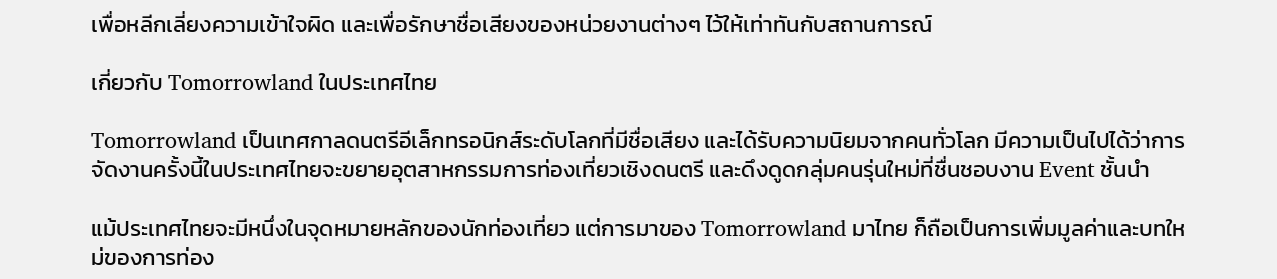เพื่อหลีกเลี่ยงความเข้าใจผิด และเพื่อรักษาชื่อเสียงของหน่วยงานต่างๆ ไว้ให้เท่าทันกับสถานการณ์

เกี่ยวกับ Tomorrowland ในประเทศไทย

Tomorrowland เป็นเทศกาลดนตรีอีเล็กทรอนิกส์ระดับโลกที่มีชื่อเสียง และได้รับความนิยมจากคนทั่วโลก มีความเป็นไปได้ว่าการจัดงานครั้งนี้ในประเทศไทยจะขยายอุตสาหกรรมการท่องเที่ยวเชิงดนตรี และดึงดูดกลุ่มคนรุ่นใหม่ที่ชื่นชอบงาน Event ชั้นนำ

แม้ประเทศไทยจะมีหนึ่งในจุดหมายหลักของนักท่องเที่ยว แต่การมาของ Tomorrowland มาไทย ก็ถือเป็นการเพิ่มมูลค่าและบทใหม่ของการท่อง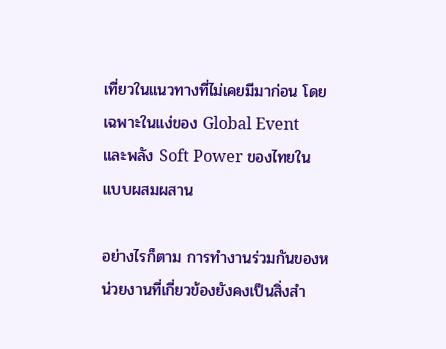เที่ยวในแนวทางที่ไม่เคยมีมาก่อน โดยเฉพาะในแง่ของ Global Event และพลัง Soft Power ของไทยในแบบผสมผสาน

อย่างไรก็ตาม การทำงานร่วมกันของหน่วยงานที่เกี่ยวข้องยังคงเป็นสิ่งสำ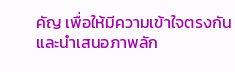คัญ เพื่อให้มีความเข้าใจตรงกัน และนำเสนอภาพลัก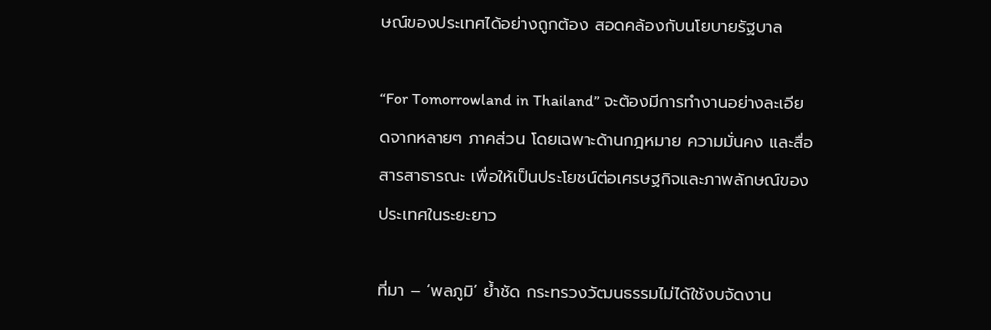ษณ์ของประเทศได้อย่างถูกต้อง สอดคล้องกับนโยบายรัฐบาล

“For Tomorrowland in Thailand” จะต้องมีการทำงานอย่างละเอียดจากหลายๆ ภาคส่วน โดยเฉพาะด้านกฎหมาย ความมั่นคง และสื่อสารสาธารณะ เพื่อให้เป็นประโยชน์ต่อเศรษฐกิจและภาพลักษณ์ของประเทศในระยะยาว

ที่มา – ‘พลภูมิ’ ย้ำชัด กระทรวงวัฒนธรรมไม่ได้ใช้งบจัดงาน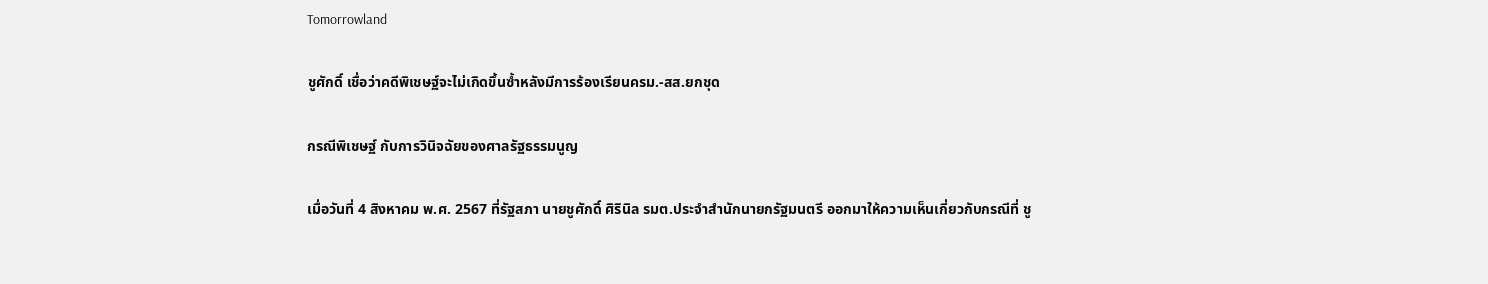Tomorrowland

ชูศักดิ์ เชื่อว่าคดีพิเชษฐ์จะไม่เกิดขึ้นซ้ำหลังมีการร้องเรียนครม.-สส.ยกชุด

กรณีพิเชษฐ์ กับการวินิจฉัยของศาลรัฐธรรมนูญ

เมื่อวันที่ 4 สิงหาคม พ.ศ. 2567 ที่รัฐสภา นายชูศักดิ์ ศิรินิล รมต.ประจำสำนักนายกรัฐมนตรี ออกมาให้ความเห็นเกี่ยวกับกรณีที่ ชู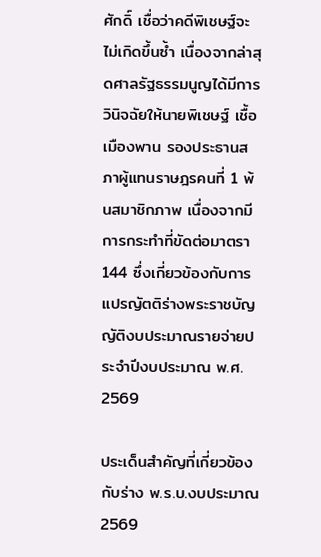ศักดิ์ เชื่อว่าคดีพิเชษฐ์จะไม่เกิดขึ้นซ้ำ เนื่องจากล่าสุดศาลรัฐธรรมนูญได้มีการวินิจฉัยให้นายพิเชษฐ์ เชื้อเมืองพาน รองประธานสภาผู้แทนราษฎรคนที่ 1 พ้นสมาชิกภาพ เนื่องจากมีการกระทำที่ขัดต่อมาตรา 144 ซึ่งเกี่ยวข้องกับการแปรญัตติร่างพระราชบัญญัติงบประมาณรายจ่ายประจำปีงบประมาณ พ.ศ. 2569

ประเด็นสำคัญที่เกี่ยวข้องกับร่าง พ.ร.บ.งบประมาณ 2569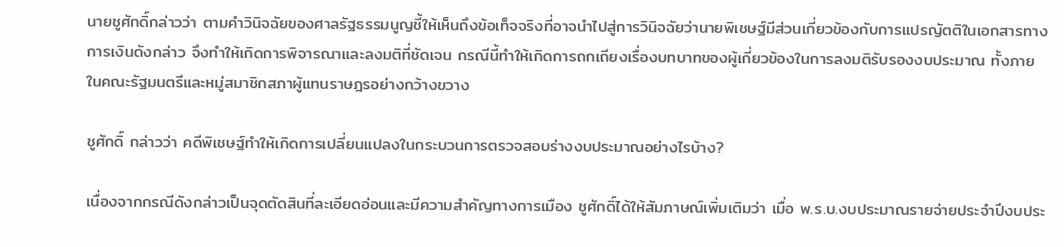นายชูศักดิ์กล่าวว่า ตามคำวินิจฉัยของศาลรัฐธรรมนูญชี้ให้เห็นถึงข้อเท็จจริงที่อาจนำไปสู่การวินิจฉัยว่านายพิเชษฐ์มีส่วนเกี่ยวข้องกับการแปรญัตติในเอกสารทางการเงินดังกล่าว จึงทำให้เกิดการพิจารณาและลงมติที่ชัดเจน กรณีนี้ทำให้เกิดการถกเถียงเรื่องบทบาทของผู้เกี่ยวข้องในการลงมติรับรองงบประมาณ ทั้งภายในคณะรัฐมนตรีและหมู่สมาชิกสภาผู้แทนราษฎรอย่างกว้างขวาง

ชูศักดิ์ กล่าวว่า คดีพิเชษฐ์ทำให้เกิดการเปลี่ยนแปลงในกระบวนการตรวจสอบร่างงบประมาณอย่างไรบ้าง?

เนื่องจากกรณีดังกล่าวเป็นจุดตัดสินที่ละเอียดอ่อนและมีความสำคัญทางการเมือง ชูศักดิ์ได้ให้สัมภาษณ์เพิ่มเติมว่า เมื่อ พ.ร.บ.งบประมาณรายจ่ายประจำปีงบประ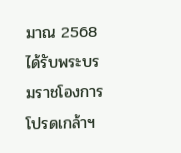มาณ 2568 ได้รับพระบรมราชโองการโปรดเกล้าฯ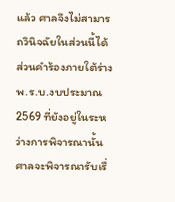แล้ว ศาลจึงไม่สามารถวินิจฉัยในส่วนนี้ได้ ส่วนคำร้องภายใต้ร่าง พ.ร.บ.งบประมาณ 2569 ที่ยังอยู่ในระหว่างการพิจารณานั้น ศาลจะพิจารณารับเรื่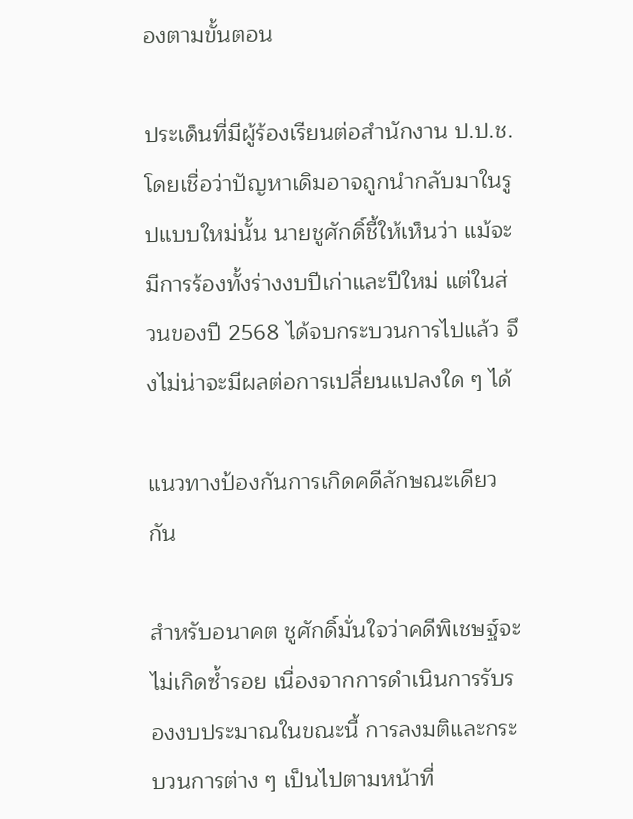องตามขั้นตอน

ประเด็นที่มีผู้ร้องเรียนต่อสำนักงาน ป.ป.ช. โดยเชื่อว่าปัญหาเดิมอาจถูกนำกลับมาในรูปแบบใหม่นั้น นายชูศักดิ์ชี้ให้เห็นว่า แม้จะมีการร้องทั้งร่างงบปีเก่าและปีใหม่ แต่ในส่วนของปี 2568 ได้จบกระบวนการไปแล้ว จึงไม่น่าจะมีผลต่อการเปลี่ยนแปลงใด ๆ ได้

แนวทางป้องกันการเกิดคดีลักษณะเดียวกัน

สำหรับอนาคต ชูศักดิ์มั่นใจว่าคดีพิเชษฐ์จะไม่เกิดซ้ำรอย เนื่องจากการดำเนินการรับรองงบประมาณในขณะนี้ การลงมติและกระบวนการต่าง ๆ เป็นไปตามหน้าที่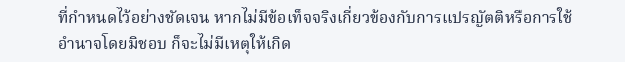ที่กำหนดไว้อย่างชัดเจน หากไม่มีข้อเท็จจริงเกี่ยวข้องกับการแปรญัตติหรือการใช้อำนาจโดยมิชอบ ก็จะไม่มีเหตุให้เกิด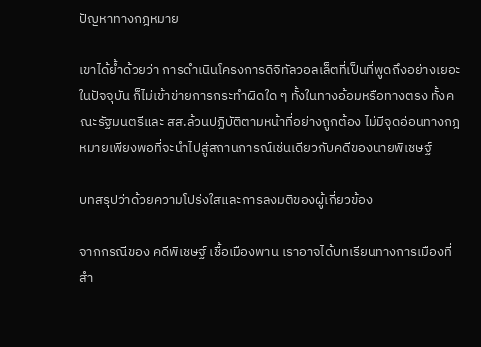ปัญหาทางกฎหมาย

เขาได้ย้ำด้วยว่า การดำเนินโครงการดิจิทัลวอลเล็ตที่เป็นที่พูดถึงอย่างเยอะในปัจจุบัน ก็ไม่เข้าข่ายการกระทำผิดใด ๆ ทั้งในทางอ้อมหรือทางตรง ทั้งคณะรัฐมนตรีและ สส.ล้วนปฏิบัติตามหน้าที่อย่างถูกต้อง ไม่มีจุดอ่อนทางกฎหมายเพียงพอที่จะนำไปสู่สถานการณ์เช่นเดียวกับคดีของนายพิเชษฐ์

บทสรุปว่าด้วยความโปร่งใสและการลงมติของผู้เกี่ยวข้อง

จากกรณีของ คดีพิเชษฐ์ เชื้อเมืองพาน เราอาจได้บทเรียนทางการเมืองที่สำ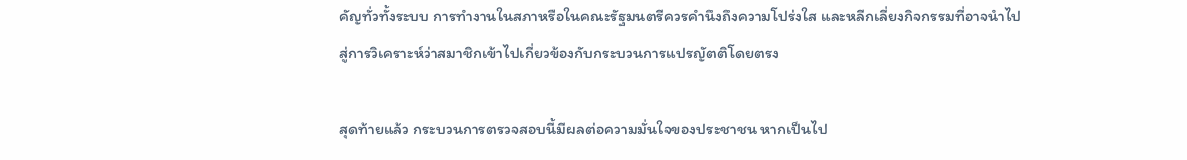คัญทั่วทั้งระบบ การทำงานในสภาหรือในคณะรัฐมนตรีควรคำนึงถึงความโปร่งใส และหลีกเลี่ยงกิจกรรมที่อาจนำไปสู่การวิเคราะห์ว่าสมาชิกเข้าไปเกี่ยวข้องกับกระบวนการแปรญัตติโดยตรง

สุดท้ายแล้ว กระบวนการตรวจสอบนี้มีผลต่อความมั่นใจของประชาชน หากเป็นไป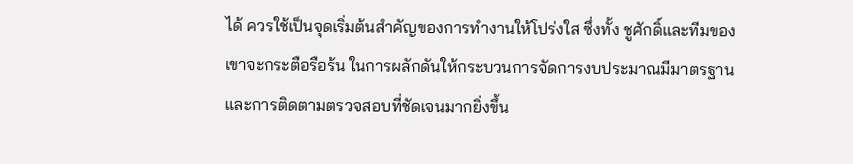ได้ ควรใช้เป็นจุดเริ่มต้นสำคัญของการทำงานให้โปร่งใส ซึ่งทั้ง ชูศักดิ์และทีมของเขาจะกระตือรือร้น ในการผลักดันให้กระบวนการจัดการงบประมาณมีมาตรฐานและการติดตามตรวจสอบที่ชัดเจนมากยิ่งขึ้น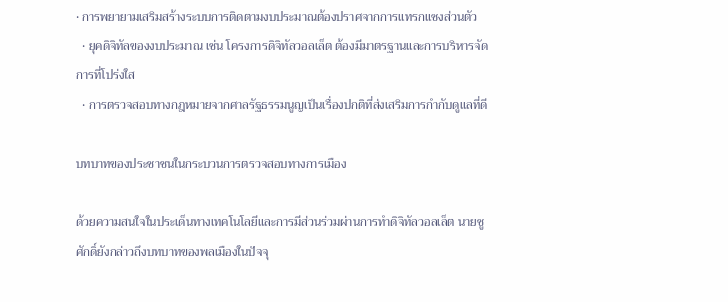• การพยายามเสริมสร้างระบบการติดตามงบประมาณต้องปราศจากการแทรกแซงส่วนตัว
  • ยุคดิจิทัลของงบประมาณ เช่น โครงการดิจิทัลวอลเล็ต ต้องมีมาตรฐานและการบริหารจัดการที่โปร่งใส
  • การตรวจสอบทางกฎหมายจากศาลรัฐธรรมนูญเป็นเรื่องปกติที่ส่งเสริมการกำกับดูแลที่ดี

บทบาทของประชาชนในกระบวนการตรวจสอบทางการเมือง

ด้วยความสนใจในประเด็นทางเทคโนโลยีและการมีส่วนร่วมผ่านการทำดิจิทัลวอลเล็ต นายชูศักดิ์ยังกล่าวถึงบทบาทของพลเมืองในปัจจุ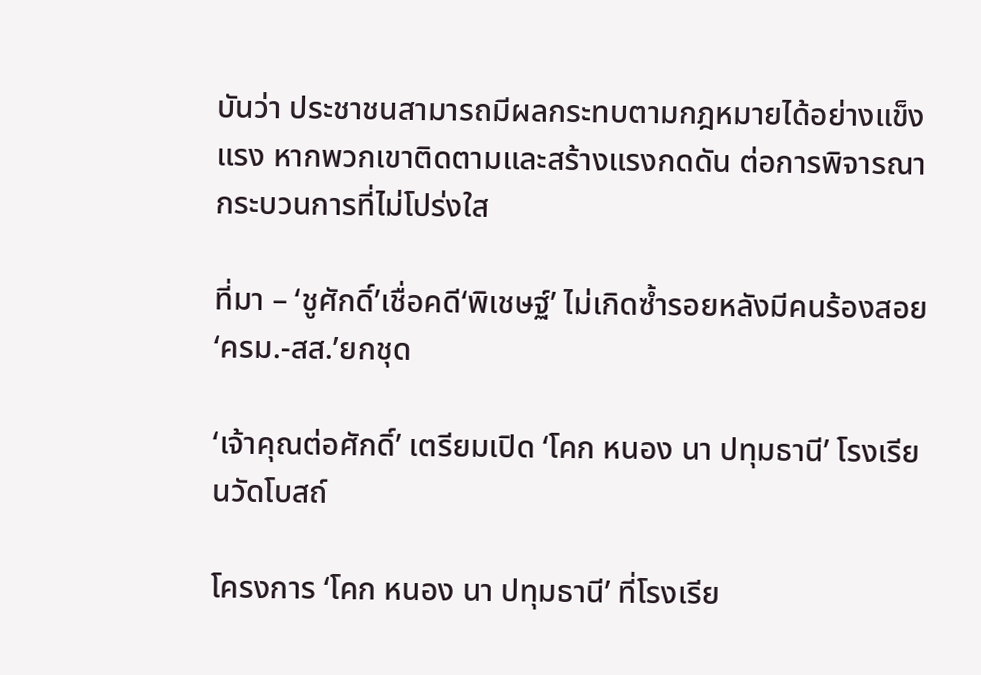บันว่า ประชาชนสามารถมีผลกระทบตามกฎหมายได้อย่างแข็งแรง หากพวกเขาติดตามและสร้างแรงกดดัน ต่อการพิจารณากระบวนการที่ไม่โปร่งใส

ที่มา – ‘ชูศักดิ์’เชื่อคดี‘พิเชษฐ์’ ไม่เกิดซ้ำรอยหลังมีคนร้องสอย‘ครม.-สส.’ยกชุด

‘เจ้าคุณต่อศักดิ์’ เตรียมเปิด ‘โคก หนอง นา ปทุมธานี’ โรงเรียนวัดโบสถ์

โครงการ ‘โคก หนอง นา ปทุมธานี’ ที่โรงเรีย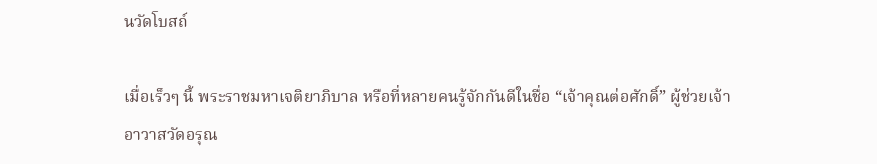นวัดโบสถ์

เมื่อเร็วๆ นี้ พระราชมหาเจติยาภิบาล หรือที่หลายคนรู้จักกันดีในชื่อ “เจ้าคุณต่อศักดิ์” ผู้ช่วยเจ้าอาวาสวัดอรุณ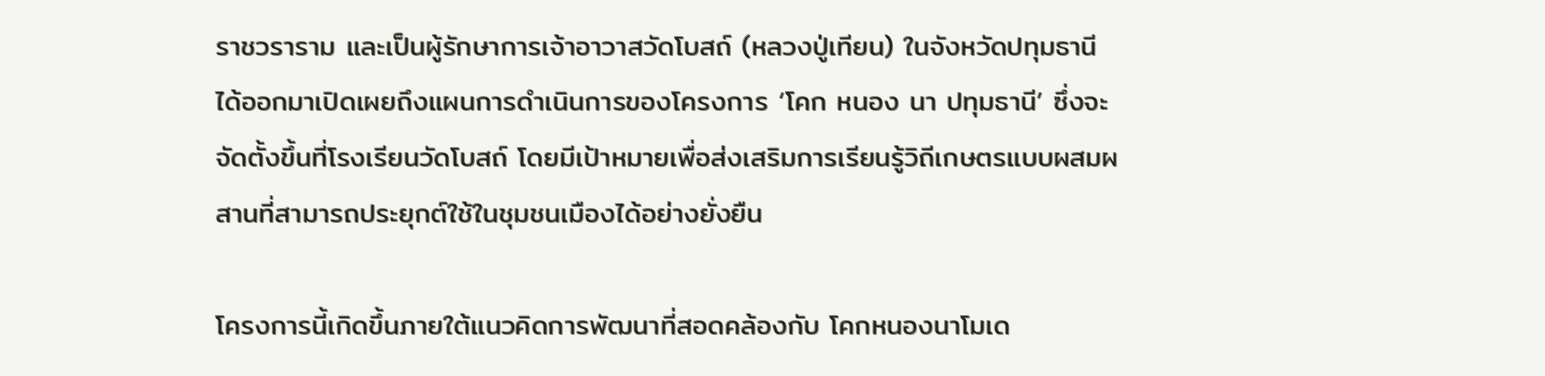ราชวราราม และเป็นผู้รักษาการเจ้าอาวาสวัดโบสถ์ (หลวงปู่เทียน) ในจังหวัดปทุมธานี ได้ออกมาเปิดเผยถึงแผนการดำเนินการของโครงการ ‘โคก หนอง นา ปทุมธานี’ ซึ่งจะจัดตั้งขึ้นที่โรงเรียนวัดโบสถ์ โดยมีเป้าหมายเพื่อส่งเสริมการเรียนรู้วิถีเกษตรแบบผสมผสานที่สามารถประยุกต์ใช้ในชุมชนเมืองได้อย่างยั่งยืน

โครงการนี้เกิดขึ้นภายใต้แนวคิดการพัฒนาที่สอดคล้องกับ โคกหนองนาโมเด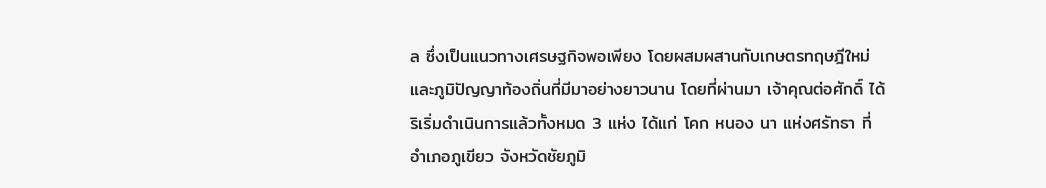ล ซึ่งเป็นแนวทางเศรษฐกิจพอเพียง โดยผสมผสานกับเกษตรทฤษฎีใหม่และภูมิปัญญาท้องถิ่นที่มีมาอย่างยาวนาน โดยที่ผ่านมา เจ้าคุณต่อศักดิ์ ได้ริเริ่มดำเนินการแล้วทั้งหมด 3 แห่ง ได้แก่ โคก หนอง นา แห่งศรัทธา ที่อำเภอภูเขียว จังหวัดชัยภูมิ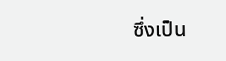ซึ่งเป็น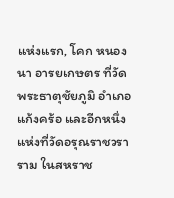แห่งแรก, โคก หนอง นา อารยเกษตร ที่วัดพระธาตุชัยภูมิ อำเภอแก้งคร้อ และอีกหนึ่งแห่งที่วัดอรุณราชวราราม ในสหราช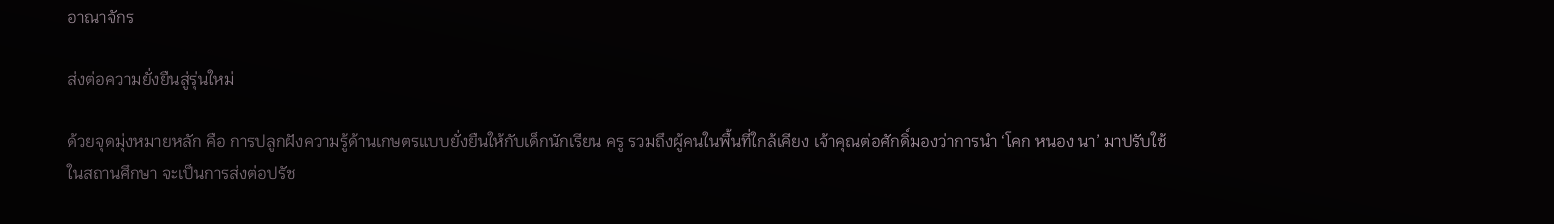อาณาจักร

ส่งต่อความยั่งยืนสู่รุ่นใหม่

ด้วยจุดมุ่งหมายหลัก คือ การปลูกฝังความรู้ด้านเกษตรแบบยั่งยืนให้กับเด็กนักเรียน ครู รวมถึงผู้คนในพื้นที่ใกล้เคียง เจ้าคุณต่อศักดิ์มองว่าการนำ ‘โคก หนอง นา’ มาปรับใช้ในสถานศึกษา จะเป็นการส่งต่อปรัช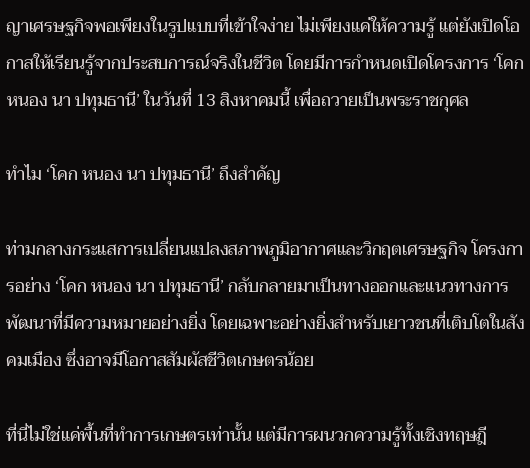ญาเศรษฐกิจพอเพียงในรูปแบบที่เข้าใจง่าย ไม่เพียงแค่ให้ความรู้ แต่ยังเปิดโอกาสให้เรียนรู้จากประสบการณ์จริงในชีวิต โดยมีการกำหนดเปิดโครงการ ‘โคก หนอง นา ปทุมธานี’ ในวันที่ 13 สิงหาคมนี้ เพื่อถวายเป็นพระราชกุศล

ทำไม ‘โคก หนอง นา ปทุมธานี’ ถึงสำคัญ

ท่ามกลางกระแสการเปลี่ยนแปลงสภาพภูมิอากาศและวิกฤตเศรษฐกิจ โครงการอย่าง ‘โคก หนอง นา ปทุมธานี’ กลับกลายมาเป็นทางออกและแนวทางการพัฒนาที่มีความหมายอย่างยิ่ง โดยเฉพาะอย่างยิ่งสำหรับเยาวชนที่เติบโตในสังคมเมือง ซึ่งอาจมีโอกาสสัมผัสชีวิตเกษตรน้อย

ที่นี่ไม่ใช่แค่พื้นที่ทำการเกษตรเท่านั้น แต่มีการผนวกความรู้ทั้งเชิงทฤษฎี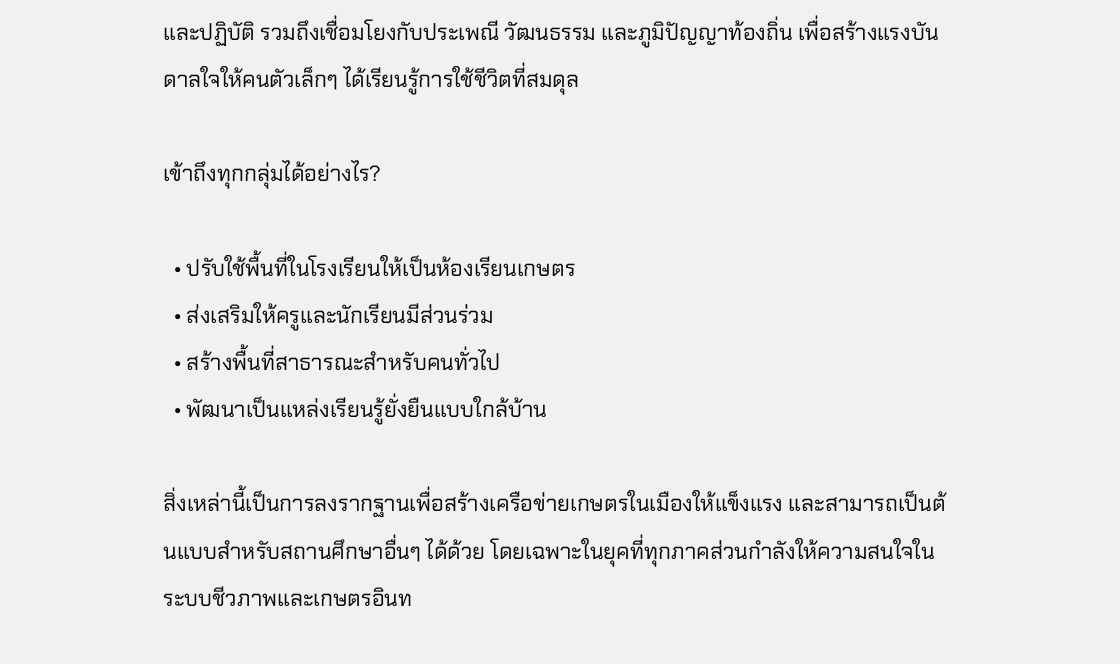และปฏิบัติ รวมถึงเชื่อมโยงกับประเพณี วัฒนธรรม และภูมิปัญญาท้องถิ่น เพื่อสร้างแรงบันดาลใจให้คนตัวเล็กๆ ได้เรียนรู้การใช้ชีวิตที่สมดุล

เข้าถึงทุกกลุ่มได้อย่างไร?

  • ปรับใช้พื้นที่ในโรงเรียนให้เป็นห้องเรียนเกษตร
  • ส่งเสริมให้ครูและนักเรียนมีส่วนร่วม
  • สร้างพื้นที่สาธารณะสำหรับคนทั่วไป
  • พัฒนาเป็นแหล่งเรียนรู้ยั่งยืนแบบใกล้บ้าน

สิ่งเหล่านี้เป็นการลงรากฐานเพื่อสร้างเครือข่ายเกษตรในเมืองให้แข็งแรง และสามารถเป็นต้นแบบสำหรับสถานศึกษาอื่นๆ ได้ด้วย โดยเฉพาะในยุคที่ทุกภาคส่วนกำลังให้ความสนใจในระบบชีวภาพและเกษตรอินท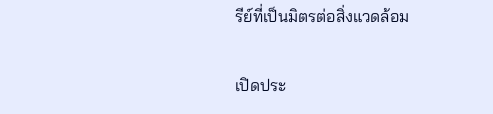รีย์ที่เป็นมิตรต่อสิ่งแวดล้อม

เปิดประ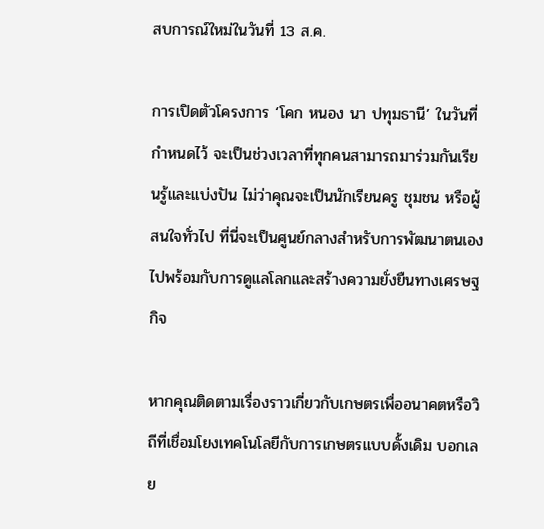สบการณ์ใหม่ในวันที่ 13 ส.ค.

การเปิดตัวโครงการ ‘โคก หนอง นา ปทุมธานี’ ในวันที่กำหนดไว้ จะเป็นช่วงเวลาที่ทุกคนสามารถมาร่วมกันเรียนรู้และแบ่งปัน ไม่ว่าคุณจะเป็นนักเรียนครู ชุมชน หรือผู้สนใจทั่วไป ที่นี่จะเป็นศูนย์กลางสำหรับการพัฒนาตนเอง ไปพร้อมกับการดูแลโลกและสร้างความยั่งยืนทางเศรษฐกิจ

หากคุณติดตามเรื่องราวเกี่ยวกับเกษตรเพื่ออนาคตหรือวิถีที่เชื่อมโยงเทคโนโลยีกับการเกษตรแบบดั้งเดิม บอกเลย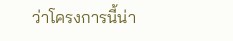ว่าโครงการนี้น่า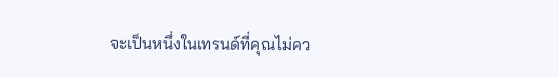จะเป็นหนึ่งในเทรนด์ที่คุณไม่คว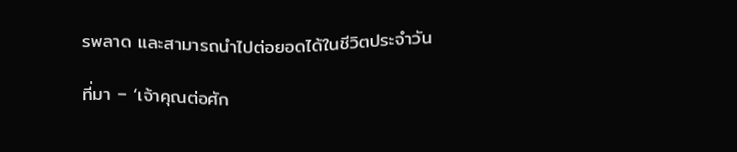รพลาด และสามารถนำไปต่อยอดได้ในชีวิตประจำวัน

ที่มา – ‘เจ้าคุณต่อศัก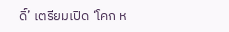ดิ์’ เตรียมเปิด ‘โคก ห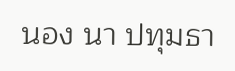นอง นา ปทุมธา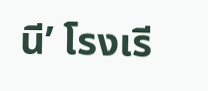นี’ โรงเรี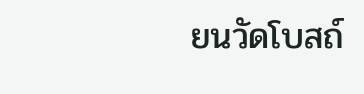ยนวัดโบสถ์